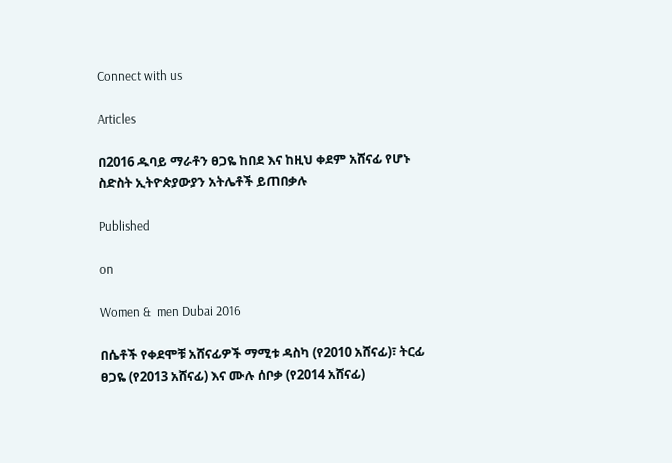Connect with us

Articles

በ2016 ዱባይ ማራቶን ፀጋዬ ከበደ እና ከዚህ ቀደም አሸናፊ የሆኑ ስድስት ኢትዮጵያውያን አትሌቶች ይጠበቃሉ

Published

on

Women &  men Dubai 2016

በሴቶች የቀደሞቹ አሸናፊዎች ማሚቱ ዳስካ (የ2010 አሸናፊ)፣ ትርፊ ፀጋዬ (የ2013 አሸናፊ) እና ሙሉ ሰቦቃ (የ2014 አሸናፊ)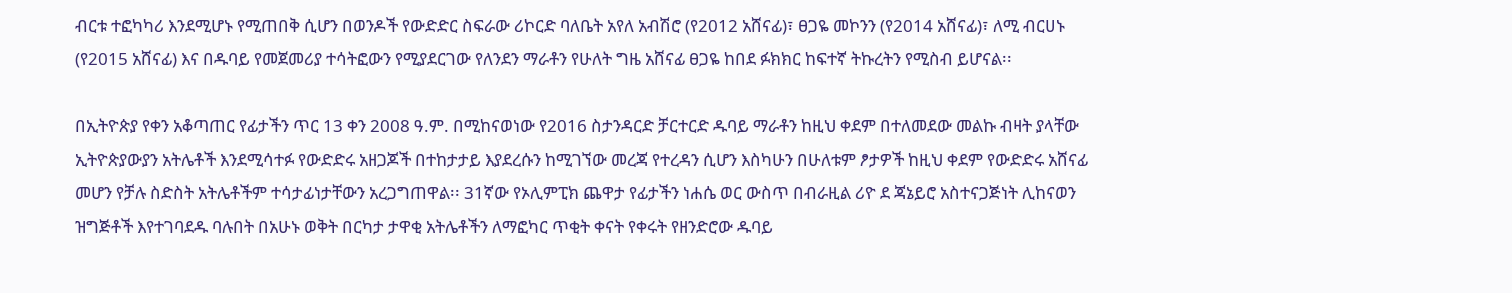ብርቱ ተፎካካሪ እንደሚሆኑ የሚጠበቅ ሲሆን በወንዶች የውድድር ስፍራው ሪኮርድ ባለቤት አየለ አብሽሮ (የ2012 አሸናፊ)፣ ፀጋዬ መኮንን (የ2014 አሸናፊ)፣ ለሚ ብርሀኑ (የ2015 አሸናፊ) እና በዱባይ የመጀመሪያ ተሳትፎውን የሚያደርገው የለንደን ማራቶን የሁለት ግዜ አሸናፊ ፀጋዬ ከበደ ፉክክር ከፍተኛ ትኩረትን የሚስብ ይሆናል፡፡

በኢትዮጵያ የቀን አቆጣጠር የፊታችን ጥር 13 ቀን 2008 ዓ.ም. በሚከናወነው የ2016 ስታንዳርድ ቻርተርድ ዱባይ ማራቶን ከዚህ ቀደም በተለመደው መልኩ ብዛት ያላቸው ኢትዮጵያውያን አትሌቶች እንደሚሳተፉ የውድድሩ አዘጋጆች በተከታታይ እያደረሱን ከሚገኘው መረጃ የተረዳን ሲሆን እስካሁን በሁለቱም ፆታዎች ከዚህ ቀደም የውድድሩ አሸናፊ መሆን የቻሉ ስድስት አትሌቶችም ተሳታፊነታቸውን አረጋግጠዋል፡፡ 31ኛው የኦሊምፒክ ጨዋታ የፊታችን ነሐሴ ወር ውስጥ በብራዚል ሪዮ ደ ጃኔይሮ አስተናጋጅነት ሊከናወን ዝግጅቶች እየተገባደዱ ባሉበት በአሁኑ ወቅት በርካታ ታዋቂ አትሌቶችን ለማፎካር ጥቂት ቀናት የቀሩት የዘንድሮው ዱባይ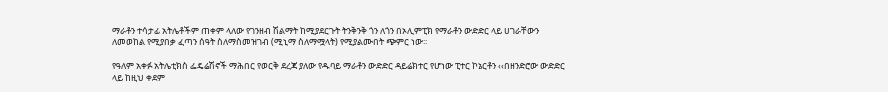ማራቶን ተሳታፊ አትሌቶችም ጠቀም ላለው የገንዘብ ሽልማት ከሚያደርጉት ትንቅንቅ ጎን ለጎን በኦሊምፒክ የማራቶን ውድድር ላይ ሀገራቸውን ለመወከል የሚያበቃ ፈጣን ሰዓት ስለማስመዝገብ (ሚኒማ ስለማሟላት) የሚያልሙበት ጭምር ነው፡፡

የዓለም አቀፉ አትሌቲክስ ፌዴሬሽኖች ማሕበር የወርቅ ደረጃ ያለው የዱባይ ማራቶን ውድድር ዳይሬክተር የሆነው ፒተር ኮኔርቶን ‹‹በዘንድሮው ውድድር ላይ ከዚህ ቀደም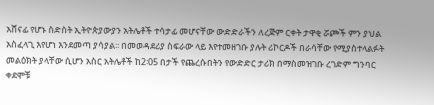አሸናፊ የሆኑ ስድስት ኢትዮጵያውያን አትሌቶች ተሳታፊ መሆናቸው ውድድራችን ለረጅም ርቀት ታዋቂ ሯጮች ምን ያህል አስፈላጊ እየሆነ እንደመጣ ያሳያል፡፡ በመወዳደሪያ ስፍራው ላይ እየተመዘገቡ ያሉት ሪኮርዶች በራሳቸው የሚያስተላልፉት መልዕክት ያላቸው ሲሆን አስር አትሌቶች ከ2፡05 በታች የጨረሱበትን የውድድር ታሪክ በማስመዝገቡ ረገድም ግንባር ቀደሞቹ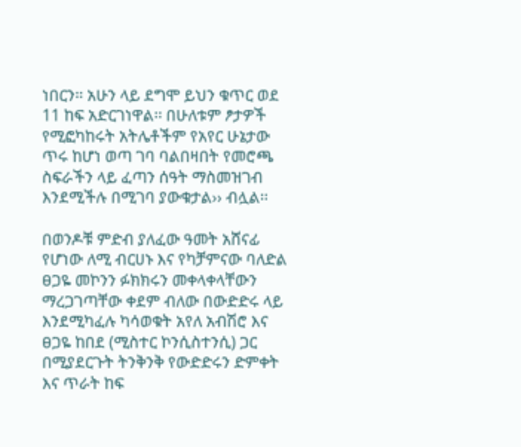ነበርን፡፡ አሁን ላይ ደግሞ ይህን ቁጥር ወደ 11 ከፍ አድርገነዋል፡፡ በሁለቱም ፆታዎች የሚፎካከሩት አትሌቶችም የአየር ሁኔታው ጥሩ ከሆነ ወጣ ገባ ባልበዛበት የመሮጫ ስፍራችን ላይ ፈጣን ሰዓት ማስመዝገብ እንደሚችሉ በሚገባ ያውቁታል›› ብሏል፡፡

በወንዶቹ ምድብ ያለፈው ዓመት አሸናፊ የሆነው ለሚ ብርሀኑ እና የካቻምናው ባለድል ፀጋዬ መኮንን ፉክክሩን መቀላቀላቸውን ማረጋገጣቸው ቀደም ብለው በውድድሩ ላይ እንደሚካፈሉ ካሳወቁት አየለ አብሽሮ እና ፀጋዬ ከበደ (ሚስተር ኮንሲስተንሲ) ጋር በሚያደርጉት ትንቅንቅ የውድድሩን ድምቀት እና ጥራት ከፍ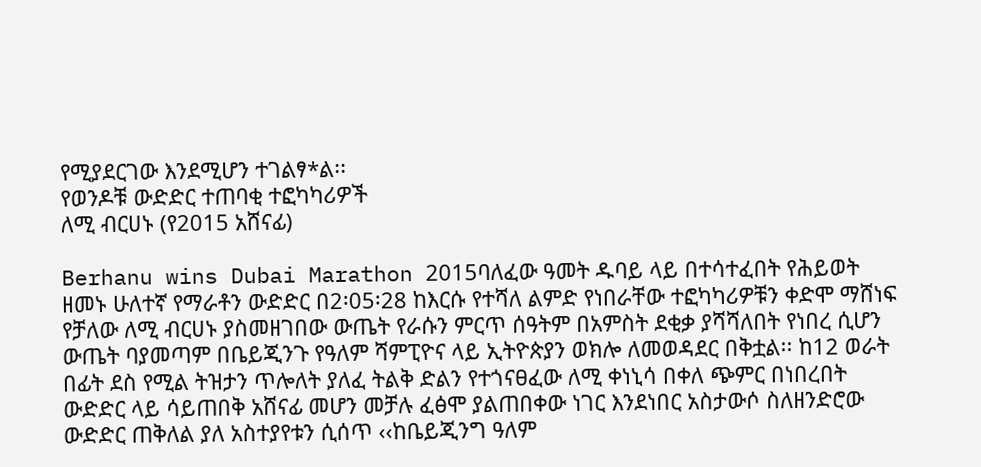የሚያደርገው እንደሚሆን ተገልፃ*ል፡፡
የወንዶቹ ውድድር ተጠባቂ ተፎካካሪዎች
ለሚ ብርሀኑ (የ2015 አሸናፊ)

Berhanu wins Dubai Marathon 2015ባለፈው ዓመት ዱባይ ላይ በተሳተፈበት የሕይወት ዘመኑ ሁለተኛ የማራቶን ውድድር በ2፡05፡28 ከእርሱ የተሻለ ልምድ የነበራቸው ተፎካካሪዎቹን ቀድሞ ማሸነፍ የቻለው ለሚ ብርሀኑ ያስመዘገበው ውጤት የራሱን ምርጥ ሰዓትም በአምስት ደቂቃ ያሻሻለበት የነበረ ሲሆን ውጤት ባያመጣም በቤይጂንጉ የዓለም ሻምፒዮና ላይ ኢትዮጵያን ወክሎ ለመወዳደር በቅቷል፡፡ ከ12 ወራት በፊት ደስ የሚል ትዝታን ጥሎለት ያለፈ ትልቅ ድልን የተጎናፀፈው ለሚ ቀነኒሳ በቀለ ጭምር በነበረበት ውድድር ላይ ሳይጠበቅ አሸናፊ መሆን መቻሉ ፈፅሞ ያልጠበቀው ነገር እንደነበር አስታውሶ ስለዘንድሮው ውድድር ጠቅለል ያለ አስተያየቱን ሲሰጥ ‹‹ከቤይጂንግ ዓለም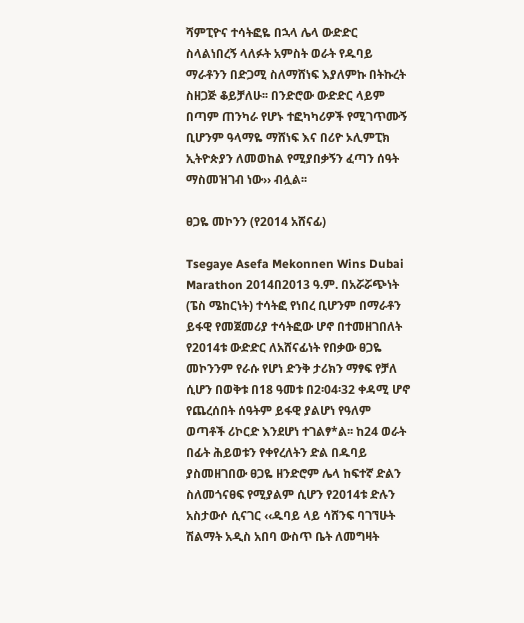ሻምፒዮና ተሳትፎዬ በኋላ ሌላ ውድድር ስላልነበረኝ ላለፉት አምስት ወራት የዱባይ ማራቶንን በድጋሚ ስለማሸነፍ እያለምኩ በትኩረት ስዘጋጅ ቆይቻለሁ፡፡ በንድሮው ውድድር ላይም በጣም ጠንካራ የሆኑ ተፎካካሪዎች የሚገጥሙኝ ቢሆንም ዓላማዬ ማሸነፍ እና በሪዮ ኦሊምፒክ ኢትዮጵያን ለመወከል የሚያበቃኝን ፈጣን ሰዓት ማስመዝገብ ነው›› ብሏል፡፡

ፀጋዬ መኮንን (የ2014 አሸናፊ)

Tsegaye Asefa Mekonnen Wins Dubai Marathon 2014በ2013 ዓ.ም. በአሯሯጭነት (ፔስ ሜከርነት) ተሳትፎ የነበረ ቢሆንም በማራቶን ይፋዊ የመጀመሪያ ተሳትፎው ሆኖ በተመዘገበለት የ2014ቱ ውድድር ለአሸናፊነት የበቃው ፀጋዬ መኮንንም የራሱ የሆነ ድንቅ ታሪክን ማፃፍ የቻለ ሲሆን በወቅቱ በ18 ዓመቱ በ2፡04፡32 ቀዳሚ ሆኖ የጨረሰበት ሰዓትም ይፋዊ ያልሆነ የዓለም ወጣቶች ሪኮርድ እንደሆነ ተገልፃ*ል፡፡ ከ24 ወራት በፊት ሕይወቱን የቀየረለትን ድል በዱባይ ያስመዘገበው ፀጋዬ ዘንድሮም ሌላ ከፍተኛ ድልን ስለመጎናፀፍ የሚያልም ሲሆን የ2014ቱ ድሉን አስታውሶ ሲናገር ‹‹ዱባይ ላይ ሳሸንፍ ባገኘሁት ሽልማት አዲስ አበባ ውስጥ ቤት ለመግዛት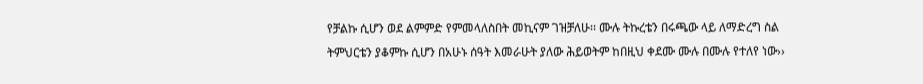የቻልኩ ሲሆን ወደ ልምምድ የምመላለስበት መኪናም ገዝቻለሁ፡፡ ሙሉ ትኩረቴን በሩጫው ላይ ለማድረግ ስል ትምህርቴን ያቆምኩ ሲሆን በአሁኑ ሰዓት እመራሁት ያለው ሕይወትም ከበዚህ ቀደሙ ሙሉ በሙሉ የተለየ ነው››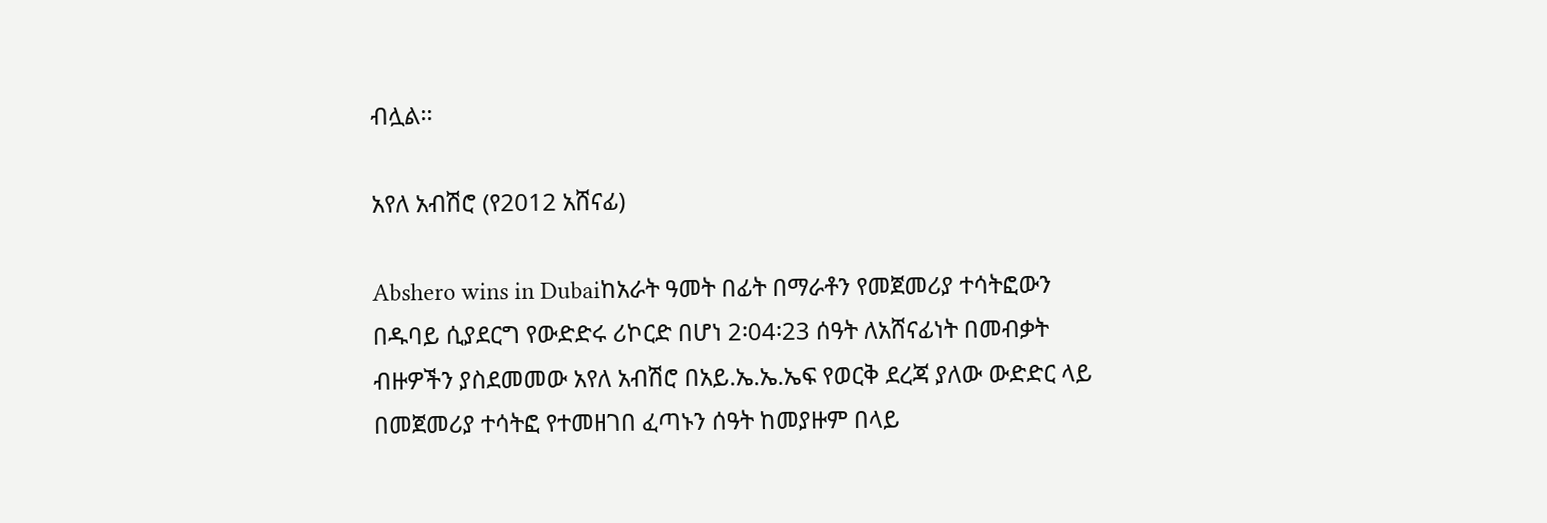ብሏል፡፡

አየለ አብሽሮ (የ2012 አሸናፊ)

Abshero wins in Dubaiከአራት ዓመት በፊት በማራቶን የመጀመሪያ ተሳትፎውን በዱባይ ሲያደርግ የውድድሩ ሪኮርድ በሆነ 2፡04፡23 ሰዓት ለአሸናፊነት በመብቃት ብዙዎችን ያስደመመው አየለ አብሽሮ በአይ.ኤ.ኤ.ኤፍ የወርቅ ደረጃ ያለው ውድድር ላይ በመጀመሪያ ተሳትፎ የተመዘገበ ፈጣኑን ሰዓት ከመያዙም በላይ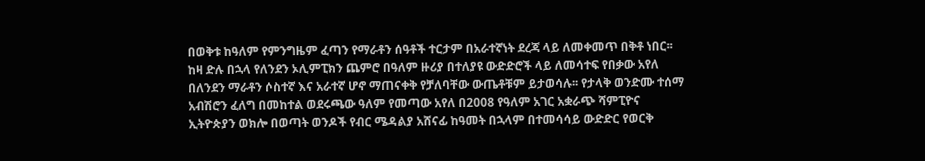በወቅቱ ከዓለም የምንግዜም ፈጣን የማራቶን ሰዓቶች ተርታም በአራተኛነት ደረጃ ላይ ለመቀመጥ በቅቶ ነበር፡፡ ከዛ ድሉ በኋላ የለንደን ኦሊምፒክን ጨምሮ በዓለም ዙሪያ በተለያዩ ውድድሮች ላይ ለመሳተፍ የበቃው አየለ በለንደን ማራቶን ሶስተኛ እና አራተኛ ሆኖ ማጠናቀቅ የቻለባቸው ውጤቶቹም ይታወሳሉ፡፡ የታላቅ ወንድሙ ተሰማ አብሽሮን ፈለግ በመከተል ወደሩጫው ዓለም የመጣው አየለ በ2008 የዓለም አገር አቋራጭ ሻምፒዮና ኢትዮጵያን ወክሎ በወጣት ወንዶች የብር ሜዳልያ አሸናፊ ከዓመት በኋላም በተመሳሳይ ውድድር የወርቅ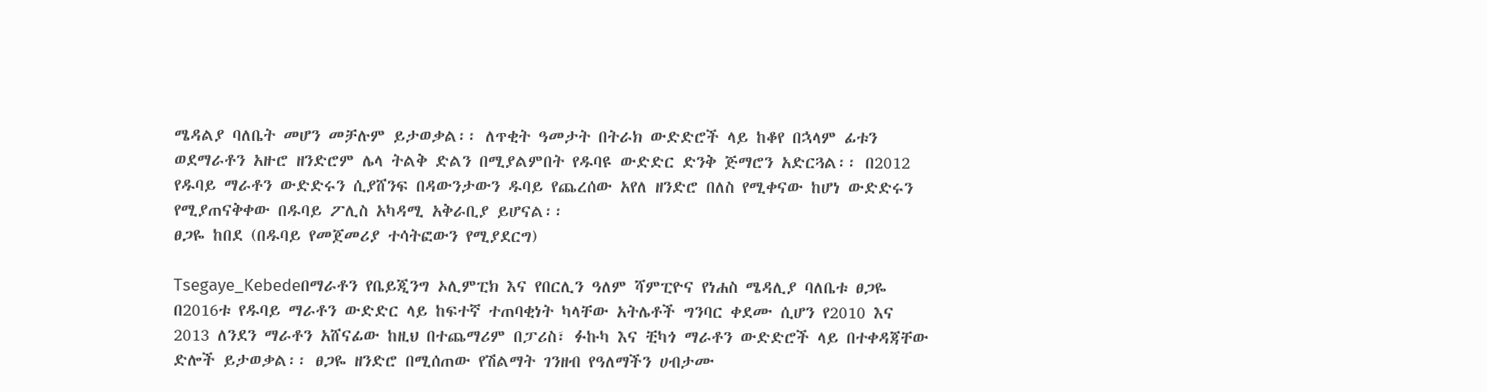ሜዳልያ ባለቤት መሆን መቻሉም ይታወቃል፡፡ ለጥቂት ዓመታት በትራክ ውድድሮች ላይ ከቆየ በኋላም ፊቱን ወደማራቶን አዙሮ ዘንድሮም ሌላ ትልቅ ድልን በሚያልምበት የዱባዩ ውድድር ድንቅ ጅማሮን አድርጓል፡፡ በ2012 የዱባይ ማራቶን ውድድሩን ሲያሸንፍ በዳውንታውን ዱባይ የጨረሰው አየለ ዘንድሮ በለስ የሚቀናው ከሆነ ውድድሩን የሚያጠናቅቀው በዱባይ ፖሊስ አካዳሚ አቅራቢያ ይሆናል፡፡
ፀጋዬ ከበደ (በዱባይ የመጀመሪያ ተሳትፎውን የሚያደርግ)

Tsegaye_Kebedeበማራቶን የቤይጂንግ ኦሊምፒክ እና የበርሊን ዓለም ሻምፒዮና የነሐስ ሜዳሊያ ባለቤቱ ፀጋዬ በ2016ቱ የዱባይ ማራቶን ውድድር ላይ ከፍተኛ ተጠባቂነት ካላቸው አትሌቶች ግንባር ቀደሙ ሲሆን የ2010 እና 2013 ለንደን ማራቶን አሸናፊው ከዚህ በተጨማሪም በፓሪስ፣ ፉኩካ እና ቺካጎ ማራቶን ውድድሮች ላይ በተቀዳጃቸው ድሎች ይታወቃል፡፡ ፀጋዬ ዘንድሮ በሚሰጠው የሽልማት ገንዘብ የዓለማችን ሀብታሙ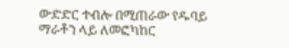ውድድር ተብሎ በሚጠራው የዱባይ ማራቶን ላይ ለመፎካከር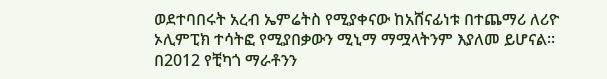ወደተባበሩት አረብ ኤምሬትስ የሚያቀናው ከአሸናፊነቱ በተጨማሪ ለሪዮ ኦሊምፒክ ተሳትፎ የሚያበቃውን ሚኒማ ማሟላትንም እያለመ ይሆናል፡፡ በ2012 የቺካጎ ማራቶንን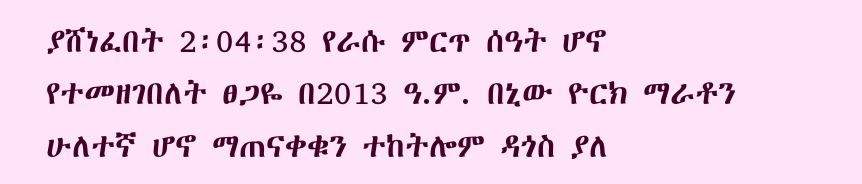ያሸነፈበት 2፡04፡38 የራሱ ምርጥ ሰዓት ሆኖ የተመዘገበለት ፀጋዬ በ2013 ዓ.ም. በኒው ዮርክ ማራቶን ሁለተኛ ሆኖ ማጠናቀቁን ተከትሎም ዳጎስ ያለ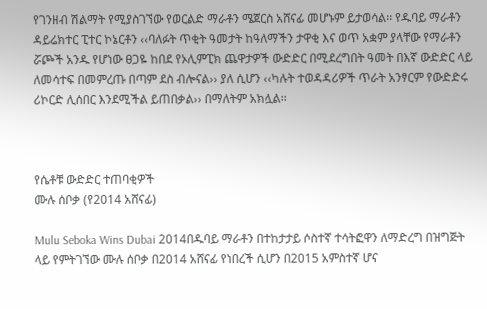የገንዘብ ሽልማት የሚያስገኘው የወርልድ ማራቶን ሜጀርስ አሸናፊ መሆኑም ይታወሳል፡፡ የዱባይ ማራቶን ዳይሬክተር ፒተር ኮኔርቶን ‹‹ባለፉት ጥቂት ዓመታት ከዓለማችን ታዋቂ እና ወጥ አቋም ያላቸው የማራቶን ሯጮች አንዱ የሆነው ፀጋዬ ከበደ የኦሊምፒክ ጨዋታዎች ውድድር በሚደረግበት ዓመት በእኛ ውድድር ላይ ለመሳተፍ በመምረጡ በጣም ደስ ብሎናል›› ያለ ሲሆን ‹‹ካሉት ተወዳዳሪዎች ጥራት አንፃርም የውድድሩ ሪኮርድ ሊሰበር እንደሚችል ይጠበቃል›› በማለትም አክሏል፡፡



የሴቶቹ ውድድር ተጠባቂዎች
ሙሉ ሰቦቃ (የ2014 አሸናፊ)

Mulu Seboka Wins Dubai 2014በዱባይ ማራቶን በተከታታይ ሶስተኛ ተሳትፎዋን ለማድረግ በዝግጅት ላይ የምትገኘው ሙሉ ሰቦቃ በ2014 አሸናፊ የነበረች ሲሆን በ2015 አምስተኛ ሆና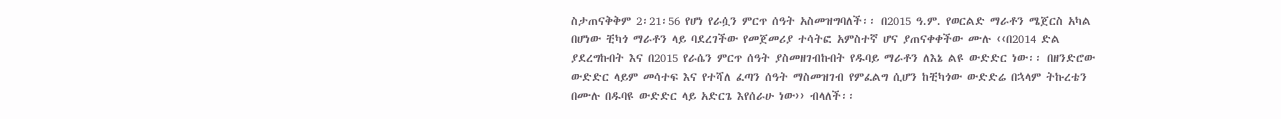ስታጠናቅቅም 2፡21፡56 የሆነ የራሷን ምርጥ ሰዓት አስመዝግባለች፡፡ በ2015 ዓ.ም. የወርልድ ማራቶን ሜጀርስ አካል በሆነው ቺካጎ ማራቶን ላይ ባደረገችው የመጀመሪያ ተሳትፎ አምስተኛ ሆና ያጠናቀቀችው ሙሉ ‹‹በ2014 ድል ያደረግኩበት እና በ2015 የራሴን ምርጥ ሰዓት ያስመዘገብኩበት የዱባይ ማራቶን ለእኔ ልዩ ውድድር ነው፡፡ በዘንድሮው ውድድር ላይም መሳተፍ እና የተሻለ ፈጣን ሰዓት ማስመዝገብ የምፈልግ ሲሆን ከቺካጎው ውድድሬ በኋላም ትኩረቴን በሙሉ በዱባዩ ውድድር ላይ አድርጌ እየሰራሁ ነው›› ብላለች፡፡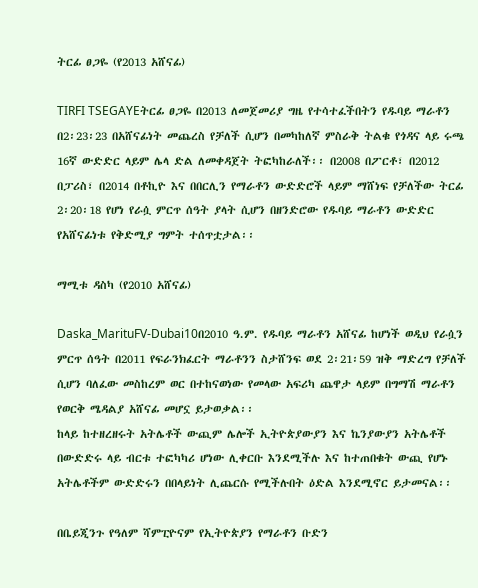ትርፊ ፀጋዬ (የ2013 አሸናፊ)

TIRFI TSEGAYEትርፊ ፀጋዬ በ2013 ለመጀመሪያ ግዜ የተሳተፈችበትን የዱባይ ማራቶን በ2፡23፡23 በአሸናፊነት መጨረስ የቻለች ሲሆን በመካከለኛ ምስራቅ ትልቁ የጎዳና ላይ ሩጫ 16ኛ ውድድር ላይም ሌላ ድል ለመቀዳጀት ትፎካከራለች፡፡ በ2008 በፖርቶ፣ በ2012 በፓሪስ፣ በ2014 በቶኪዮ እና በበርሊን የማራቶን ውድድሮች ላይም ማሸነፍ የቻለችው ትርፊ 2፡20፡18 የሆነ የራሷ ምርጥ ሰዓት ያላት ሲሆን በዘንድሮው የዱባይ ማራቶን ውድድር የአሸናፊነቱ የቅድሚያ ግምት ተሰጥቷታል፡፡

ማሚቱ ዳስካ (የ2010 አሸናፊ)

Daska_MarituFV-Dubai10በ2010 ዓ.ም. የዱባይ ማራቶን አሸናፊ ከሆነች ወዲህ የራሷን ምርጥ ሰዓት በ2011 የፍራንክፈርት ማራቶንን ስታሸንፍ ወደ 2፡21፡59 ዝቅ ማድረግ የቻለች ሲሆን ባለፈው መስከረም ወር በተከናወነው የመላው አፍሪካ ጨዋታ ላይም በግማሽ ማራቶን የወርቅ ሜዳልያ አሸናፊ መሆኗ ይታወቃል፡፡
ከላይ ከተዘረዘሩት አትሌቶች ውጪም ሌሎች ኢትዮጵያውያን እና ኬንያውያን አትሌቶች በውድድሩ ላይ ብርቱ ተፎካካሪ ሆነው ሊቀርቡ እንደሚችሉ እና ከተጠበቁት ውጪ የሆኑ አትሌቶችም ውድድሩን በበላይነት ሊጨርሱ የሚችሉበት ዕድል እንደሚኖር ይታመናል፡፡

በቤይጂንጉ የዓለም ሻምፒዮናም የኢትዮጵያን የማራቶን ቡድን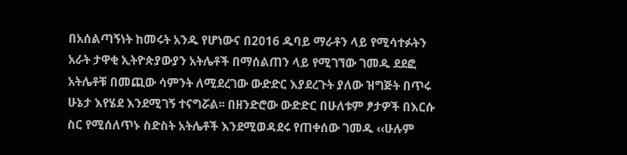በአሰልጣኝነት ከመሩት አንዱ የሆነውና በ2016 ዱባይ ማራቶን ላይ የሚሳተፉትን አራት ታዋቂ ኢትዮጵያውያን አትሌቶች በማሰልጠን ላይ የሚገኘው ገመዱ ደደፎ አትሌቶቹ በመጪው ሳምንት ለሚደረገው ውድድር እያደረጉት ያለው ዝግጅት በጥሩ ሁኔታ እየሄደ እንደሚገኝ ተናግሯል፡፡ በዘንድሮው ውድድር በሁለቱም ፆታዎች በእርሱ ስር የሚሰለጥኑ ስድስት አትሌቶች እንደሚወዳደሩ የጠቀሰው ገመዱ ‹‹ሁሉም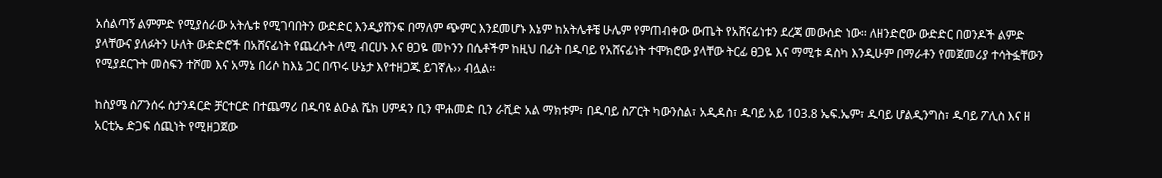አሰልጣኝ ልምምድ የሚያሰራው አትሌቱ የሚገባበትን ውድድር እንዲያሸንፍ በማለም ጭምር እንደመሆኑ እኔም ከአትሌቶቼ ሁሌም የምጠብቀው ውጤት የአሸናፊነቱን ደረጃ መውሰድ ነው፡፡ ለዘንድሮው ውድድር በወንዶች ልምድ ያላቸውና ያለፉትን ሁለት ውድድሮች በአሸናፊነት የጨረሱት ለሚ ብርሀኑ እና ፀጋዬ መኮንን በሴቶችም ከዚህ በፊት በዱባይ የአሸናፊነት ተሞክሮው ያላቸው ትርፊ ፀጋዬ እና ማሚቱ ዳስካ እንዲሁም በማራቶን የመጀመሪያ ተሳትፏቸውን የሚያደርጉት መስፍን ተሾመ እና አማኔ በሪሶ ከእኔ ጋር በጥሩ ሁኔታ እየተዘጋጁ ይገኛሉ›› ብሏል፡፡

ከስያሜ ስፖንሰሩ ስታንዳርድ ቻርተርድ በተጨማሪ በዱባዩ ልዑል ሼክ ሀምዳን ቢን ሞሐመድ ቢን ራሺድ አል ማክቱም፣ በዱባይ ስፖርት ካውንስል፣ አዲዳስ፣ ዱባይ አይ 103.8 ኤፍ.ኤም፣ ዱባይ ሆልዲንግስ፣ ዱባይ ፖሊስ እና ዘ አርቲኤ ድጋፍ ሰጪነት የሚዘጋጀው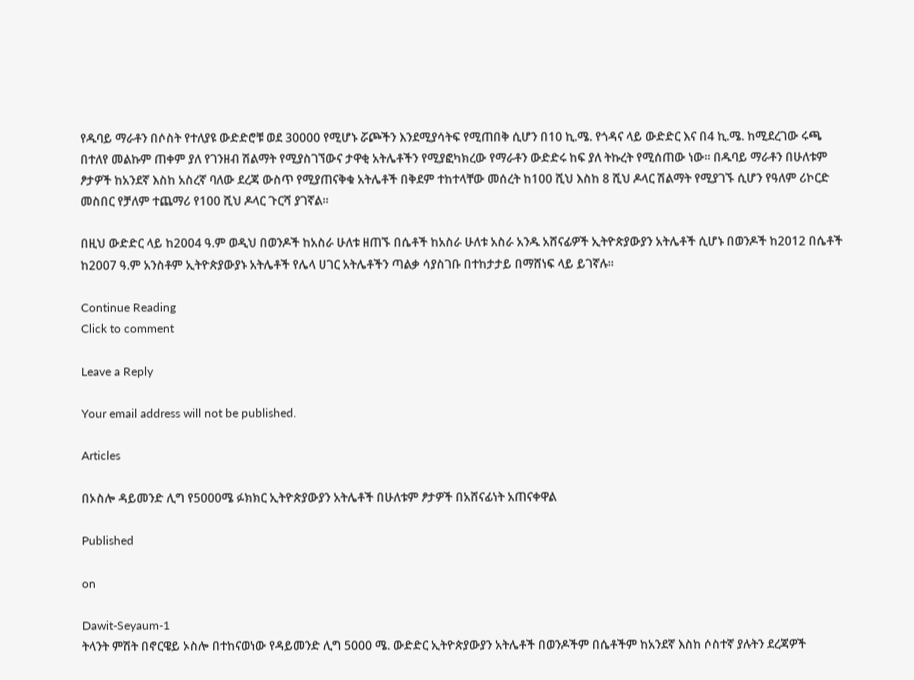የዱባይ ማራቶን በሶስት የተለያዩ ውድድሮቹ ወደ 30000 የሚሆኑ ሯጮችን እንደሚያሳትፍ የሚጠበቅ ሲሆን በ10 ኪ.ሜ. የጎዳና ላይ ውድድር እና በ4 ኪ.ሜ. ከሚደረገው ሩጫ በተለየ መልኩም ጠቀም ያለ የገንዘብ ሽልማት የሚያስገኘውና ታዋቂ አትሌቶችን የሚያፎካክረው የማራቶን ውድድሩ ከፍ ያለ ትኩረት የሚሰጠው ነው፡፡ በዱባይ ማራቶን በሁለቱም ፆታዎች ከአንደኛ እስከ አስረኛ ባለው ደረጃ ውስጥ የሚያጠናቅቁ አትሌቶች በቅደም ተከተላቸው መሰረት ከ100 ሺህ እስከ 8 ሺህ ዶላር ሽልማት የሚያገኙ ሲሆን የዓለም ሪኮርድ መስበር የቻለም ተጨማሪ የ100 ሺህ ዶላር ጉርሻ ያገኛል፡፡

በዚህ ውድድር ላይ ከ2004 ዓ.ም ወዲህ በወንዶች ከአስራ ሁለቱ ዘጠኙ በሴቶች ከአስራ ሁለቱ አስራ አንዱ አሸናፊዎች ኢትዮጵያውያን አትሌቶች ሲሆኑ በወንዶች ከ2012 በሴቶች ከ2007 ዓ.ም አንስቶም ኢትዮጵያውያኑ አትሌቶች የሌላ ሀገር አትሌቶችን ጣልቃ ሳያስገቡ በተከታታይ በማሸነፍ ላይ ይገኛሉ፡፡

Continue Reading
Click to comment

Leave a Reply

Your email address will not be published.

Articles

በኦስሎ ዳይመንድ ሊግ የ5000ሜ ፉክክር ኢትዮጵያውያን አትሌቶች በሁለቱም ፆታዎች በአሸናፊነት አጠናቀዋል

Published

on

Dawit-Seyaum-1
ትላንት ምሽት በኖርዌይ ኦስሎ በተከናወነው የዳይመንድ ሊግ 5000 ሜ. ውድድር ኢትዮጵያውያን አትሌቶች በወንዶችም በሴቶችም ከአንደኛ እስከ ሶስተኛ ያሉትን ደረጃዎች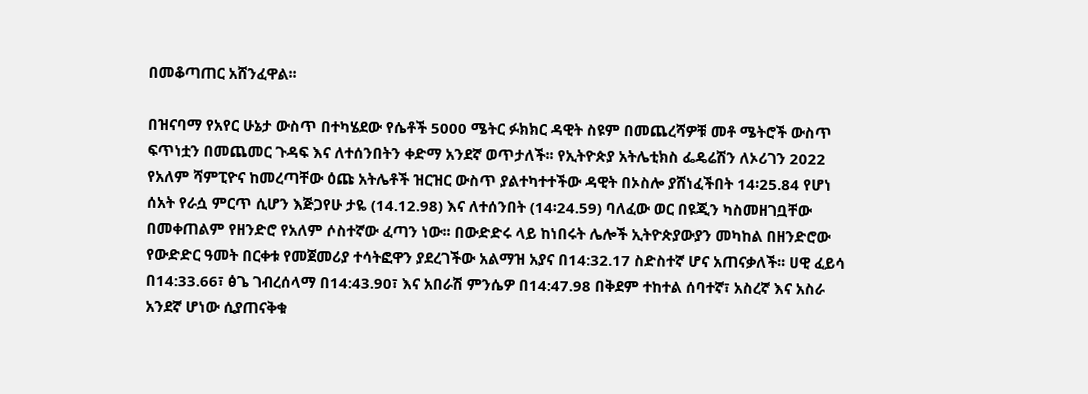በመቆጣጠር አሸንፈዋል፡፡

በዝናባማ የአየር ሁኔታ ውስጥ በተካሄደው የሴቶች 5000 ሜትር ፉክክር ዳዊት ስዩም በመጨረሻዎቹ መቶ ሜትሮች ውስጥ ፍጥነቷን በመጨመር ጉዳፍ እና ለተሰንበትን ቀድማ አንደኛ ወጥታለች፡፡ የኢትዮጵያ አትሌቲክስ ፌዴሬሽን ለኦሪገን 2022 የአለም ሻምፒዮና ከመረጣቸው ዕጩ አትሌቶች ዝርዝር ውስጥ ያልተካተተችው ዳዊት በኦስሎ ያሸነፈችበት 14፡25.84 የሆነ ሰአት የራሷ ምርጥ ሲሆን እጅጋየሁ ታዬ (14.12.98) እና ለተሰንበት (14፡24.59) ባለፈው ወር በዩጂን ካስመዘገቧቸው በመቀጠልም የዘንድሮ የአለም ሶስተኛው ፈጣን ነው፡፡ በውድድሩ ላይ ከነበሩት ሌሎች ኢትዮጵያውያን መካከል በዘንድሮው የውድድር ዓመት በርቀቱ የመጀመሪያ ተሳትፎዋን ያደረገችው አልማዝ አያና በ14:32.17 ስድስተኛ ሆና አጠናቃለች፡፡ ሀዊ ፈይሳ በ14:33.66፣ ፅጌ ገብረሰላማ በ14:43.90፣ እና አበራሽ ምንሴዎ በ14:47.98 በቅደም ተከተል ሰባተኛ፣ አስረኛ እና አስራ አንደኛ ሆነው ሲያጠናቅቁ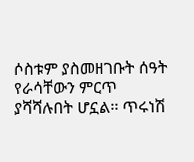ሶስቱም ያስመዘገቡት ሰዓት የራሳቸውን ምርጥ ያሻሻሉበት ሆኗል፡፡ ጥሩነሽ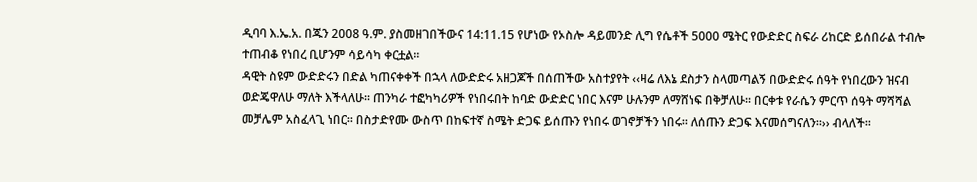ዲባባ እ.ኤ.አ. በጁን 2008 ዓ.ም. ያስመዘገበችውና 14:11.15 የሆነው የኦስሎ ዳይመንድ ሊግ የሴቶች 5000 ሜትር የውድድር ስፍራ ሪከርድ ይሰበራል ተብሎ ተጠብቆ የነበረ ቢሆንም ሳይሳካ ቀርቷል፡፡
ዳዊት ስዩም ውድድሩን በድል ካጠናቀቀች በኋላ ለውድድሩ አዘጋጆች በሰጠችው አስተያየት ‹‹ዛሬ ለእኔ ደስታን ስላመጣልኝ በውድድሩ ሰዓት የነበረውን ዝናብ ወድጄዋለሁ ማለት እችላለሁ፡፡ ጠንካራ ተፎካካሪዎች የነበሩበት ከባድ ውድድር ነበር እናም ሁሉንም ለማሸነፍ በቅቻለሁ። በርቀቱ የራሴን ምርጥ ሰዓት ማሻሻል መቻሌም አስፈላጊ ነበር፡፡ በስታድየሙ ውስጥ በከፍተኛ ስሜት ድጋፍ ይሰጡን የነበሩ ወገኖቻችን ነበሩ። ለሰጡን ድጋፍ እናመሰግናለን።›› ብላለች፡፡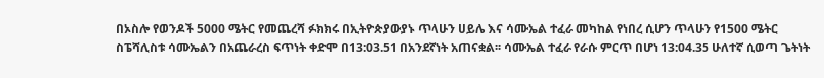በኦስሎ የወንዶች 5000 ሜትር የመጨረሻ ፉክክሩ በኢትዮጵያውያኑ ጥላሁን ሀይሌ እና ሳሙኤል ተፈራ መካከል የነበረ ሲሆን ጥላሁን የ1500 ሜትር ስፔሻሊስቱ ሳሙኤልን በአጨራረስ ፍጥነት ቀድሞ በ13:03.51 በአንደኛነት አጠናቋል፡፡ ሳሙኤል ተፈራ የራሱ ምርጥ በሆነ 13:04.35 ሁለተኛ ሲወጣ ጌትነት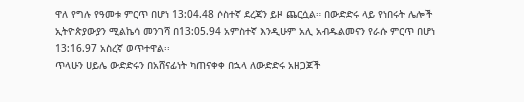ዋለ የግሉ የዓመቱ ምርጥ በሆነ 13:04.48 ሶስተኛ ደረጃን ይዞ ጨርሷል። በውድድሩ ላይ የነበሩት ሌሎች ኢትዮጵያውያን ሚልኬሳ መንገሻ በ13:05.94 አምስተኛ እንዲሁም አሊ አብዱልመናን የራሱ ምርጥ በሆነ 13:16.97 አስረኛ ወጥተዋል፡፡
ጥላሁን ሀይሌ ውድድሩን በአሸናፊነት ካጠናቀቀ በኋላ ለውድድሩ አዘጋጆች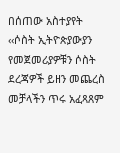በሰጠው አስተያየት ‹‹ሶስት ኢትዮጵያውያን የመጀመሪያዎቹን ሶስት ደረጃዎች ይዘን መጨረስ መቻላችን ጥሩ አፈጻጸም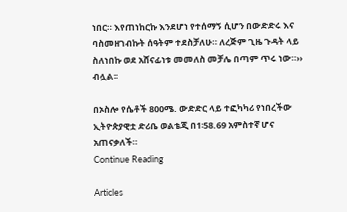ነበር። እየጠነከርኩ እንደሆነ የተሰማኝ ሲሆን በውድድሩ እና ባስመዘገብኩት ሰዓትም ተደስቻለሁ። ለረጅም ጊዜ ጉዳት ላይ ስለነበኩ ወደ አሸናፊነቱ መመለስ መቻሌ በጣም ጥሩ ነው።›› ብሏል፡፡

በኦስሎ የሴቶች 800ሜ. ውድድር ላይ ተፎካካሪ የነበረችው ኢትዮጵያዊቷ ድሪቤ ወልቴጂ በ1፡58.69 አምስተኛ ሆና አጠናቃለች።
Continue Reading

Articles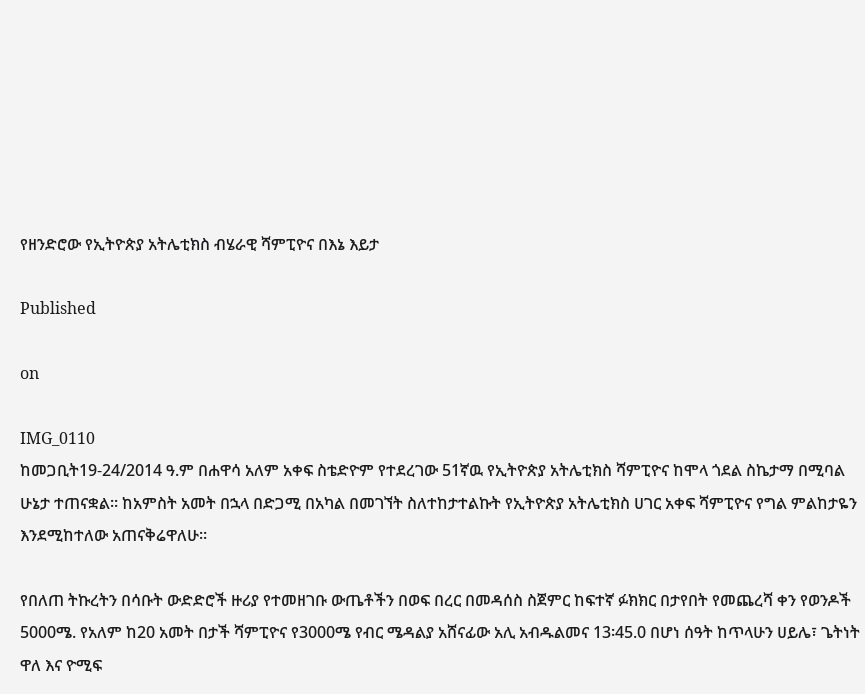የዘንድሮው የኢትዮጵያ አትሌቲክስ ብሄራዊ ሻምፒዮና በእኔ እይታ

Published

on

IMG_0110
ከመጋቢት19-24/2014 ዓ.ም በሐዋሳ አለም አቀፍ ስቴድዮም የተደረገው 51ኛዉ የኢትዮጵያ አትሌቲክስ ሻምፒዮና ከሞላ ጎደል ስኬታማ በሚባል ሁኔታ ተጠናቋል፡፡ ከአምስት አመት በኋላ በድጋሚ በአካል በመገኘት ስለተከታተልኩት የኢትዮጵያ አትሌቲክስ ሀገር አቀፍ ሻምፒዮና የግል ምልከታዬን እንደሚከተለው አጠናቅሬዋለሁ፡፡

የበለጠ ትኩረትን በሳቡት ውድድሮች ዙሪያ የተመዘገቡ ውጤቶችን በወፍ በረር በመዳሰስ ስጀምር ከፍተኛ ፉክክር በታየበት የመጨረሻ ቀን የወንዶች 5000ሜ. የአለም ከ20 አመት በታች ሻምፒዮና የ3000ሜ የብር ሜዳልያ አሸናፊው አሊ አብዱልመና 13፡45.0 በሆነ ሰዓት ከጥላሁን ሀይሌ፣ ጌትነት ዋለ እና ዮሚፍ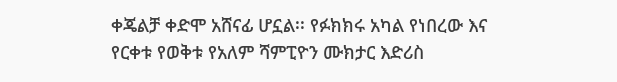ቀጄልቻ ቀድሞ አሸናፊ ሆኗል፡፡ የፉክክሩ አካል የነበረው እና የርቀቱ የወቅቱ የአለም ሻምፒዮን ሙክታር እድሪስ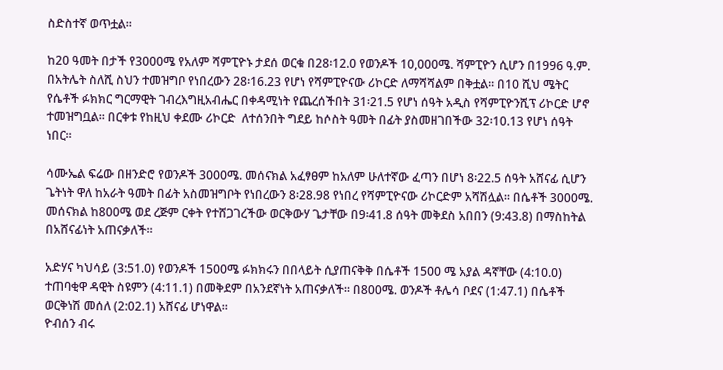ስድስተኛ ወጥቷል።

ከ20 ዓመት በታች የ3000ሜ የአለም ሻምፒዮኑ ታደሰ ወርቁ በ28፡12.0 የወንዶች 10,000ሜ. ሻምፒዮን ሲሆን በ1996 ዓ.ም. በአትሌት ስለሺ ስህን ተመዝግቦ የነበረውን 28፡16.23 የሆነ የሻምፒዮናው ሪኮርድ ለማሻሻልም በቅቷል፡፡ በ10 ሺህ ሜትር የሴቶች ፉክክር ግርማዊት ገብረእግዚአብሔር በቀዳሚነት የጨረሰችበት 31፡21.5 የሆነ ሰዓት አዲስ የሻምፒዮንሺፕ ሪኮርድ ሆኖ ተመዝግቧል፡፡ በርቀቱ የከዚህ ቀደሙ ሪኮርድ  ለተሰንበት ግደይ ከሶስት ዓመት በፊት ያስመዘገበችው 32፡10.13 የሆነ ሰዓት ነበር፡፡

ሳሙኤል ፍሬው በዘንድሮ የወንዶች 3000ሜ. መሰናክል አፈፃፀም ከአለም ሁለተኛው ፈጣን በሆነ 8፡22.5 ሰዓት አሸናፊ ሲሆን ጌትነት ዋለ ከአራት ዓመት በፊት አስመዝግቦት የነበረውን 8፡28.98 የነበረ የሻምፒዮናው ሪኮርድም አሻሽሏል፡፡ በሴቶች 3000ሜ. መሰናክል ከ800ሜ ወደ ረጅም ርቀት የተሸጋገረችው ወርቅውሃ ጌታቸው በ9፡41.8 ሰዓት መቅደስ አበበን (9:43.8) በማስከትል በአሸናፊነት አጠናቃለች።

አድሃና ካህሳይ (3:51.0) የወንዶች 1500ሜ ፉክክሩን በበላይት ሲያጠናቅቅ በሴቶች 1500 ሜ አያል ዳኛቸው (4:10.0) ተጠባቂዋ ዳዊት ስዩምን (4:11.1) በመቅደም በአንደኛነት አጠናቃለች። በ800ሜ. ወንዶች ቶሌሳ ቦደና (1:47.1) በሴቶች ወርቅነሽ መሰለ (2:02.1) አሸናፊ ሆነዋል።
ዮብሰን ብሩ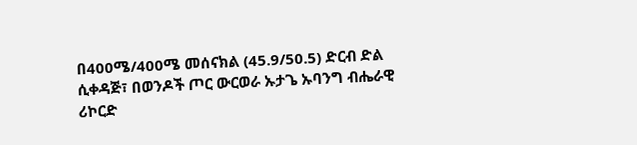በ400ሜ/400ሜ መሰናክል (45.9/50.5) ድርብ ድል ሲቀዳጅ፣ በወንዶች ጦር ውርወራ ኡታጌ ኡባንግ ብሔራዊ ሪኮርድ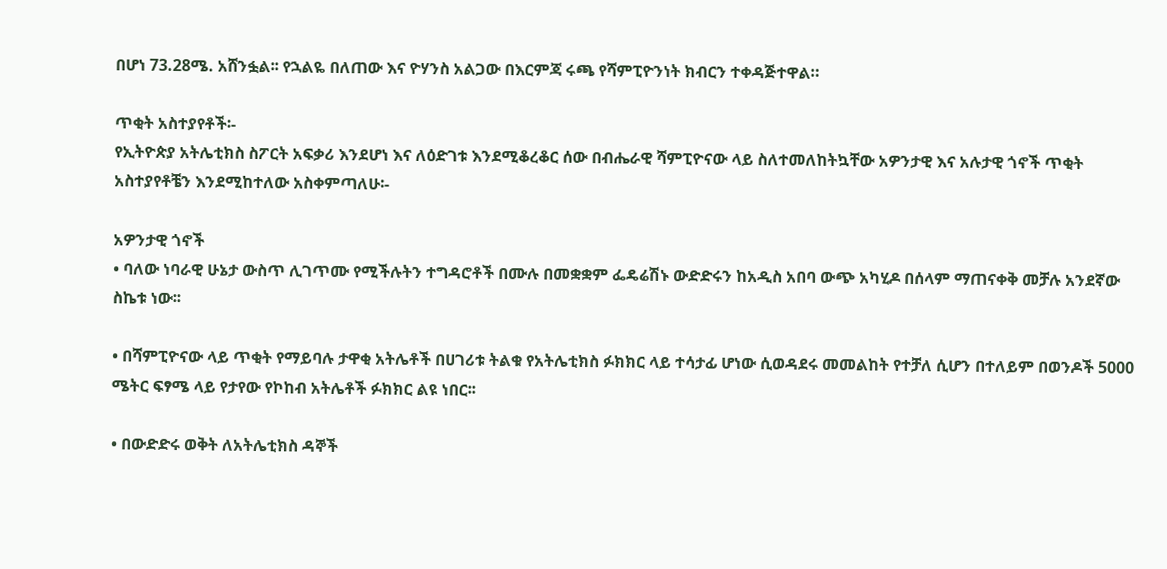በሆነ 73.28ሜ. አሸንፏል፡፡ የኋልዬ በለጠው እና ዮሃንስ አልጋው በእርምጃ ሩጫ የሻምፒዮንነት ክብርን ተቀዳጅተዋል።

ጥቂት አስተያየቶች፡-
የኢትዮጵያ አትሌቲክስ ስፖርት አፍቃሪ እንደሆነ እና ለዕድገቱ እንደሚቆረቆር ሰው በብሔራዊ ሻምፒዮናው ላይ ስለተመለከትኳቸው አዎንታዊ እና አሉታዊ ጎኖች ጥቂት አስተያየቶቼን እንደሚከተለው አስቀምጣለሁ፡-

አዎንታዊ ጎኖች
• ባለው ነባራዊ ሁኔታ ውስጥ ሊገጥሙ የሚችሉትን ተግዳሮቶች በሙሉ በመቋቋም ፌዴሬሽኑ ውድድሩን ከአዲስ አበባ ውጭ አካሂዶ በሰላም ማጠናቀቅ መቻሉ አንደኛው ስኬቱ ነው፡፡

• በሻምፒዮናው ላይ ጥቂት የማይባሉ ታዋቂ አትሌቶች በሀገሪቱ ትልቁ የአትሌቲክስ ፉክክር ላይ ተሳታፊ ሆነው ሲወዳደሩ መመልከት የተቻለ ሲሆን በተለይም በወንዶች 5000 ሜትር ፍፃሜ ላይ የታየው የኮከብ አትሌቶች ፉክክር ልዩ ነበር፡፡

• በውድድሩ ወቅት ለአትሌቲክስ ዳኞች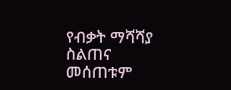የብቃት ማሻሻያ ስልጠና መሰጠቱም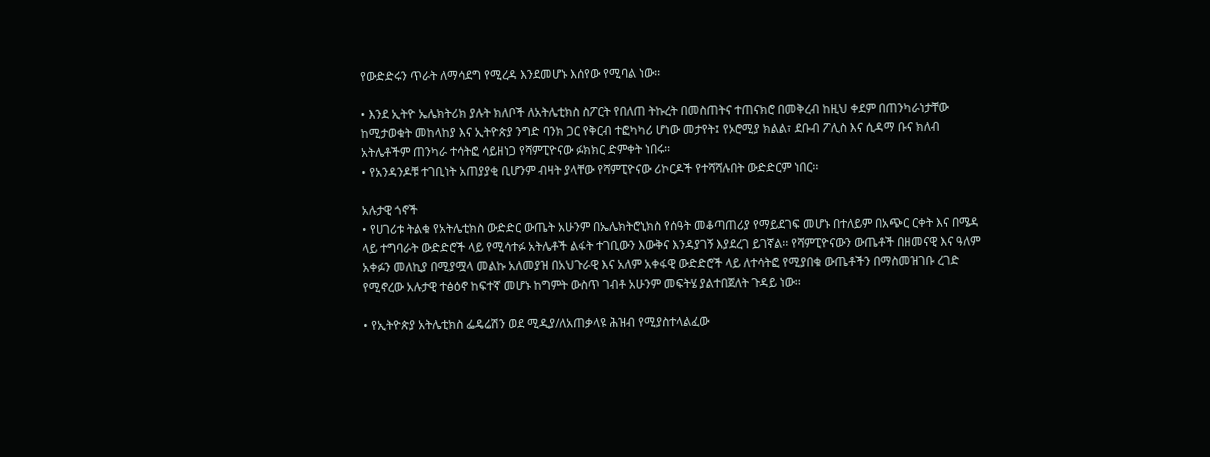የውድድሩን ጥራት ለማሳደግ የሚረዳ እንደመሆኑ እሰየው የሚባል ነው፡፡

• እንደ ኢትዮ ኤሌክትሪክ ያሉት ክለቦች ለአትሌቲክስ ስፖርት የበለጠ ትኩረት በመስጠትና ተጠናክሮ በመቅረብ ከዚህ ቀደም በጠንካራነታቸው ከሚታወቁት መከላከያ እና ኢትዮጵያ ንግድ ባንክ ጋር የቅርብ ተፎካካሪ ሆነው መታየት፤ የኦሮሚያ ክልል፣ ደቡብ ፖሊስ እና ሲዳማ ቡና ክለብ አትሌቶችም ጠንካራ ተሳትፎ ሳይዘነጋ የሻምፒዮናው ፉክክር ድምቀት ነበሩ፡፡
• የአንዳንዶቹ ተገቢነት አጠያያቂ ቢሆንም ብዛት ያላቸው የሻምፒዮናው ሪኮርዶች የተሻሻሉበት ውድድርም ነበር፡፡

አሉታዊ ጎኖች
• የሀገሪቱ ትልቁ የአትሌቲክስ ውድድር ውጤት አሁንም በኤሌክትሮኒክስ የሰዓት መቆጣጠሪያ የማይደገፍ መሆኑ በተለይም በአጭር ርቀት እና በሜዳ ላይ ተግባራት ውድድሮች ላይ የሚሳተፉ አትሌቶች ልፋት ተገቢውን እውቅና እንዳያገኝ እያደረገ ይገኛል፡፡ የሻምፒዮናውን ውጤቶች በዘመናዊ እና ዓለም አቀፉን መለኪያ በሚያሟላ መልኩ አለመያዝ በአህጉራዊ እና አለም አቀፋዊ ውድድሮች ላይ ለተሳትፎ የሚያበቁ ውጤቶችን በማስመዝገቡ ረገድ የሚኖረው አሉታዊ ተፅዕኖ ከፍተኛ መሆኑ ከግምት ውስጥ ገብቶ አሁንም መፍትሄ ያልተበጀለት ጉዳይ ነው፡፡

• የኢትዮጵያ አትሌቲክስ ፌዴሬሽን ወደ ሚዲያ/ለአጠቃላዩ ሕዝብ የሚያስተላልፈው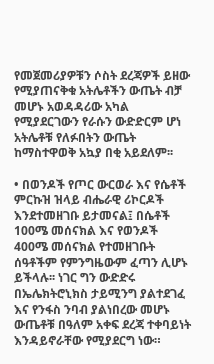የመጀመሪያዎቹን ሶስት ደረጃዎች ይዘው የሚያጠናቅቁ አትሌቶችን ውጤት ብቻ መሆኑ አወዳዳሪው አካል የሚያደርገውን የራሱን ውድድርም ሆነ አትሌቶቹ የለፉበትን ውጤት ከማስተዋወቅ አኳያ በቂ አይደለም፡፡

• በወንዶች የጦር ውርወራ እና የሴቶች ምርኩዝ ዝላይ ብሔራዊ ሪኮርዶች እንደተመዘገቡ ይታመናል፤ በሴቶች 100ሜ መሰናክል እና የወንዶች 400ሜ መሰናክል የተመዘገቡት ሰዓቶችም የምንግዜውም ፈጣን ሊሆኑ ይችላሉ፡፡ ነገር ግን ውድድሩ በኤሌክትሮኒክስ ታይሚንግ ያልተደገፈ እና የንፋስ ንባብ ያልነበረው መሆኑ ውጤቶቹ በዓለም አቀፍ ደረጃ ተቀባይነት እንዳይኖራቸው የሚያደርግ ነው።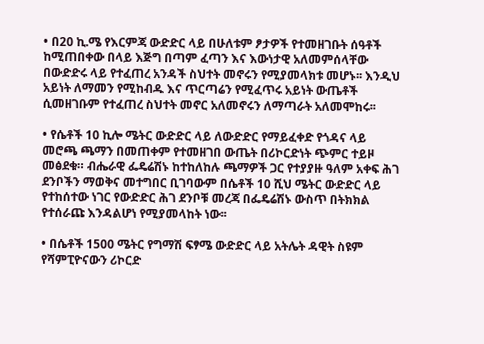• በ20 ኪ.ሜ የእርምጃ ውድድር ላይ በሁለቱም ፆታዎች የተመዘገቡት ሰዓቶች ከሚጠበቀው በላይ እጅግ በጣም ፈጣን እና እውነታዊ አለመምሰላቸው በውድድሩ ላይ የተፈጠረ አንዳች ስህተት መኖሩን የሚያመላክቱ መሆኑ፡፡ እንዲህ አይነት ለማመን የሚከብዱ እና ጥርጣሬን የሚፈጥሩ አይነት ውጤቶች ሲመዘገቡም የተፈጠረ ስህተት መኖር አለመኖሩን ለማጣራት አለመሞከሩ፡፡

• የሴቶች 10 ኪሎ ሜትር ውድድር ላይ ለውድድር የማይፈቀድ የጎዳና ላይ መሮጫ ጫማን በመጠቀም የተመዘገበ ውጤት በሪኮርድነት ጭምር ተይዞ መፅደቁ። ብሔራዊ ፌዴሬሽኑ ከተከለከሉ ጫማዎች ጋር የተያያዙ ዓለም አቀፍ ሕገ ደንቦችን ማወቅና መተግበር ቢገባውም በሴቶች 10 ሺህ ሜትር ውድድር ላይ የተከሰተው ነገር የውድድር ሕገ ደንቦቹ መረጃ በፌዴሬሽኑ ውስጥ በትክክል የተሰራጩ እንዳልሆነ የሚያመላከት ነው፡፡

• በሴቶች 1500 ሜትር የግማሽ ፍፃሜ ውድድር ላይ አትሌት ዳዊት ስዩም የሻምፒዮናውን ሪኮርድ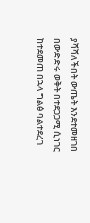ያሻሻለችበት ውጤት እንደተመዘገበ በውድድሩ ወቅት በተደጋጋሚ ሲነገር ከተደመጠ በኋላ ግልፅ ባልተደረገ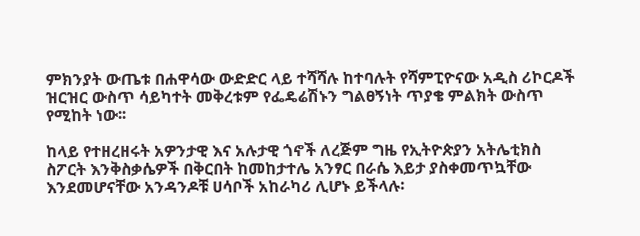ምክንያት ውጤቱ በሐዋሳው ውድድር ላይ ተሻሻሉ ከተባሉት የሻምፒዮናው አዲስ ሪኮርዶች ዝርዝር ውስጥ ሳይካተት መቅረቱም የፌዴሬሽኑን ግልፀኝነት ጥያቄ ምልክት ውስጥ የሚከት ነው፡፡

ከላይ የተዘረዘሩት አዎንታዊ እና አሉታዊ ጎኖች ለረጅም ግዜ የኢትዮጵያን አትሌቲክስ ስፖርት እንቅስቃሴዎች በቅርበት ከመከታተሌ አንፃር በራሴ እይታ ያስቀመጥኳቸው እንደመሆናቸው አንዳንዶቹ ሀሳቦች አከራካሪ ሊሆኑ ይችላሉ፡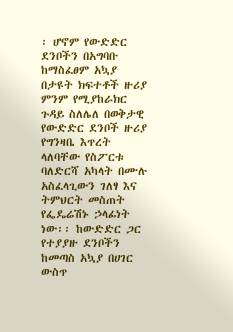፡ ሆኖም የውድድር ደንቦችን በአግባቡ ከማስፈፀም አኳያ በታዩት ክፍተቶች ዙሪያ ምንም የሚያከራክር ጉዳይ ስለሌለ በወቅታዊ የውድድር ደንቦች ዙሪያ የግንዛቤ እጥረት ላለባቸው የስፖርቱ ባለድርሻ አካላት በሙሉ አስፈላጊውን ገለፃ እና ትምህርት መስጠት የፌዴሬሽኑ ኃላፊነት ነው፡፡ ከውድድር ጋር የተያያዙ ደንቦችን ከመጣስ አኳያ በሀገር ውስጥ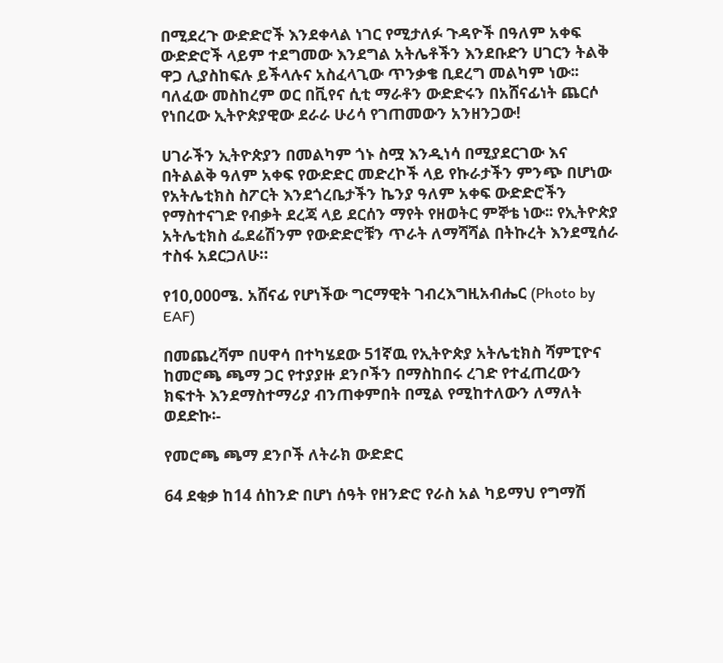በሚደረጉ ውድድሮች እንደቀላል ነገር የሚታለፉ ጉዳዮች በዓለም አቀፍ ውድድሮች ላይም ተደግመው እንደግል አትሌቶችን እንደቡድን ሀገርን ትልቅ ዋጋ ሊያስከፍሉ ይችላሉና አስፈላጊው ጥንቃቄ ቢደረግ መልካም ነው፡፡ ባለፈው መስከረም ወር በቪየና ሲቲ ማራቶን ውድድሩን በአሸናፊነት ጨርሶ የነበረው ኢትዮጵያዊው ደራራ ሁሪሳ የገጠመውን አንዘንጋው!

ሀገራችን ኢትዮጵያን በመልካም ጎኑ ስሟ እንዲነሳ በሚያደርገው እና በትልልቅ ዓለም አቀፍ የውድድር መድረኮች ላይ የኩራታችን ምንጭ በሆነው የአትሌቲክስ ስፖርት እንደጎረቤታችን ኬንያ ዓለም አቀፍ ውድድሮችን የማስተናገድ የብቃት ደረጃ ላይ ደርሰን ማየት የዘወትር ምኞቴ ነው፡፡ የኢትዮጵያ አትሌቲክስ ፌደሬሽንም የውድድሮቹን ጥራት ለማሻሻል በትኩረት እንደሚሰራ ተስፋ አደርጋለሁ።

የ10,000ሜ. አሸናፊ የሆነችው ግርማዊት ገብረእግዚአብሔር (Photo by EAF)

በመጨረሻም በሀዋሳ በተካሄደው 51ኛዉ የኢትዮጵያ አትሌቲክስ ሻምፒዮና ከመሮጫ ጫማ ጋር የተያያዙ ደንቦችን በማስከበሩ ረገድ የተፈጠረውን ክፍተት እንደማስተማሪያ ብንጠቀምበት በሚል የሚከተለውን ለማለት ወደድኩ፡-

የመሮጫ ጫማ ደንቦች ለትራክ ውድድር

64 ደቂቃ ከ14 ሰከንድ በሆነ ሰዓት የዘንድሮ የራስ አል ካይማህ የግማሽ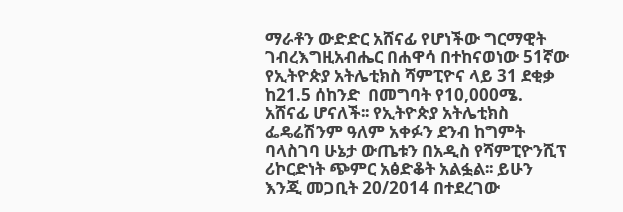ማራቶን ውድድር አሸናፊ የሆነችው ግርማዊት ገብረእግዚአብሔር በሐዋሳ በተከናወነው 51ኛው የኢትዮጵያ አትሌቲክስ ሻምፒዮና ላይ 31 ደቂቃ ከ21.5 ሰከንድ  በመግባት የ10,000ሜ. አሸናፊ ሆናለች፡፡ የኢትዮጵያ አትሌቲክስ ፌዴሬሽንም ዓለም አቀፉን ደንብ ከግምት ባላስገባ ሁኔታ ውጤቱን በአዲስ የሻምፒዮንሺፕ ሪኮርድነት ጭምር አፅድቆት አልፏል፡፡ ይሁን እንጂ መጋቢት 20/2014 በተደረገው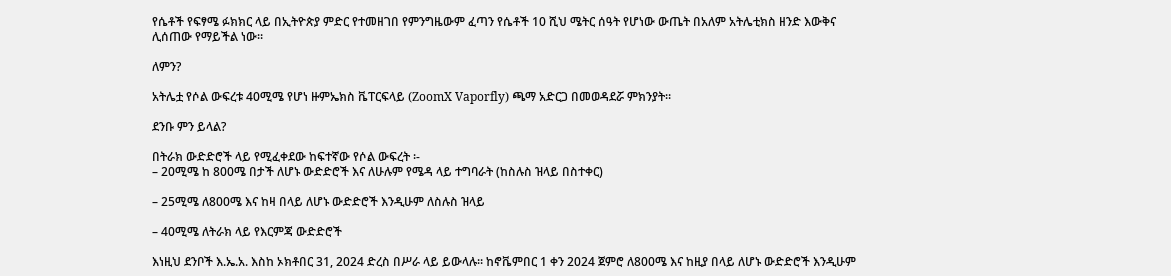የሴቶች የፍፃሜ ፉክክር ላይ በኢትዮጵያ ምድር የተመዘገበ የምንግዜውም ፈጣን የሴቶች 10 ሺህ ሜትር ሰዓት የሆነው ውጤት በአለም አትሌቲክስ ዘንድ እውቅና ሊሰጠው የማይችል ነው።

ለምን?

አትሌቷ የሶል ውፍረቱ 40ሚሜ የሆነ ዙምኤክስ ቬፐርፍላይ (ZoomX Vaporfly) ጫማ አድርጋ በመወዳደሯ ምክንያት።

ደንቡ ምን ይላል?

በትራክ ውድድሮች ላይ የሚፈቀደው ከፍተኛው የሶል ውፍረት ፡-
– 20ሚሜ ከ 800ሜ በታች ለሆኑ ውድድሮች እና ለሁሉም የሜዳ ላይ ተግባራት (ከስሉስ ዝላይ በስተቀር)

– 25ሚሜ ለ800ሜ እና ከዛ በላይ ለሆኑ ውድድሮች እንዲሁም ለስሉስ ዝላይ

– 40ሚሜ ለትራክ ላይ የእርምጃ ውድድሮች

እነዚህ ደንቦች እ.ኤ.አ. እስከ ኦክቶበር 31, 2024 ድረስ በሥራ ላይ ይውላሉ። ከኖቬምበር 1 ቀን 2024 ጀምሮ ለ800ሜ እና ከዚያ በላይ ለሆኑ ውድድሮች እንዲሁም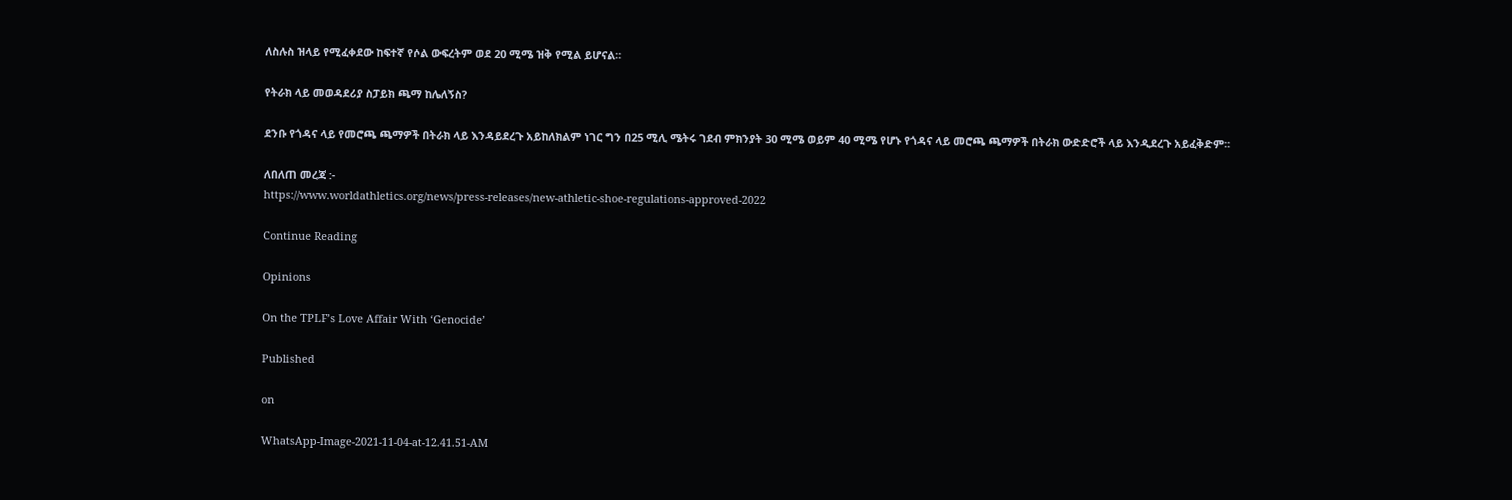ለስሉስ ዝላይ የሚፈቀደው ከፍተኛ የሶል ውፍረትም ወደ 20 ሚሜ ዝቅ የሚል ይሆናል።

የትራክ ላይ መወዳደሪያ ስፓይክ ጫማ ከሌለኝስ?

ደንቡ የጎዳና ላይ የመሮጫ ጫማዎች በትራክ ላይ እንዳይደረጉ አይከለክልም ነገር ግን በ25 ሚሊ ሜትሩ ገደብ ምክንያት 30 ሚሜ ወይም 40 ሚሜ የሆኑ የጎዳና ላይ መሮጫ ጫማዎች በትራክ ውድድሮች ላይ እንዲደረጉ አይፈቅድም፡፡

ለበለጠ መረጃ :-
https://www.worldathletics.org/news/press-releases/new-athletic-shoe-regulations-approved-2022

Continue Reading

Opinions

On the TPLF’s Love Affair With ‘Genocide’

Published

on

WhatsApp-Image-2021-11-04-at-12.41.51-AM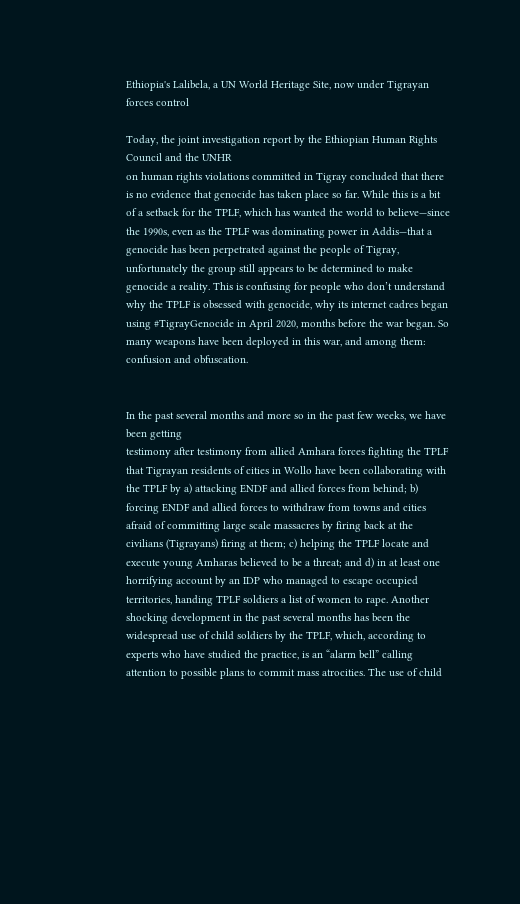Ethiopia's Lalibela, a UN World Heritage Site, now under Tigrayan forces control

Today, the joint investigation report by the Ethiopian Human Rights Council and the UNHR
on human rights violations committed in Tigray concluded that there is no evidence that genocide has taken place so far. While this is a bit of a setback for the TPLF, which has wanted the world to believe—since the 1990s, even as the TPLF was dominating power in Addis—that a genocide has been perpetrated against the people of Tigray, unfortunately the group still appears to be determined to make genocide a reality. This is confusing for people who don’t understand why the TPLF is obsessed with genocide, why its internet cadres began using #TigrayGenocide in April 2020, months before the war began. So many weapons have been deployed in this war, and among them: confusion and obfuscation.


In the past several months and more so in the past few weeks, we have been getting
testimony after testimony from allied Amhara forces fighting the TPLF that Tigrayan residents of cities in Wollo have been collaborating with the TPLF by a) attacking ENDF and allied forces from behind; b) forcing ENDF and allied forces to withdraw from towns and cities afraid of committing large scale massacres by firing back at the civilians (Tigrayans) firing at them; c) helping the TPLF locate and execute young Amharas believed to be a threat; and d) in at least one horrifying account by an IDP who managed to escape occupied territories, handing TPLF soldiers a list of women to rape. Another shocking development in the past several months has been the widespread use of child soldiers by the TPLF, which, according to experts who have studied the practice, is an “alarm bell” calling attention to possible plans to commit mass atrocities. The use of child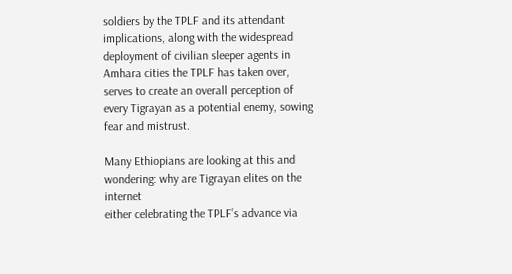soldiers by the TPLF and its attendant implications, along with the widespread deployment of civilian sleeper agents in Amhara cities the TPLF has taken over, serves to create an overall perception of every Tigrayan as a potential enemy, sowing fear and mistrust.

Many Ethiopians are looking at this and wondering: why are Tigrayan elites on the internet
either celebrating the TPLF’s advance via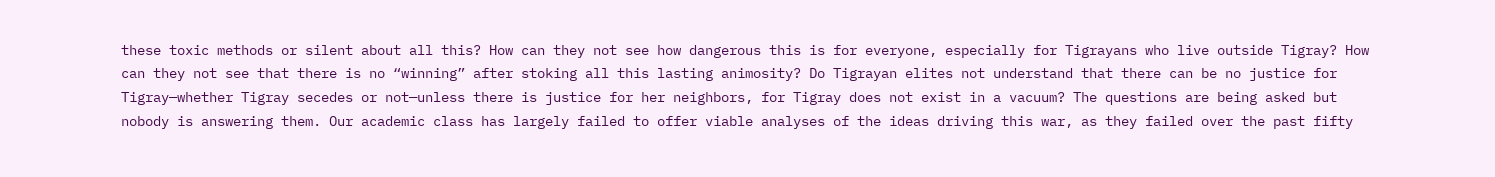these toxic methods or silent about all this? How can they not see how dangerous this is for everyone, especially for Tigrayans who live outside Tigray? How can they not see that there is no “winning” after stoking all this lasting animosity? Do Tigrayan elites not understand that there can be no justice for Tigray—whether Tigray secedes or not—unless there is justice for her neighbors, for Tigray does not exist in a vacuum? The questions are being asked but nobody is answering them. Our academic class has largely failed to offer viable analyses of the ideas driving this war, as they failed over the past fifty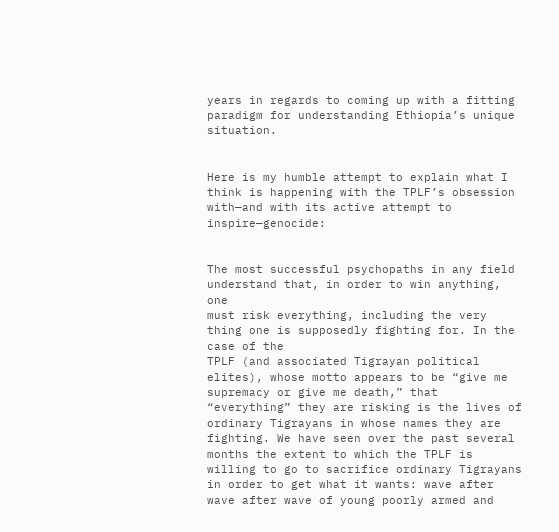years in regards to coming up with a fitting paradigm for understanding Ethiopia’s unique situation.


Here is my humble attempt to explain what I think is happening with the TPLF’s obsession
with—and with its active attempt to inspire—genocide:


The most successful psychopaths in any field understand that, in order to win anything, one
must risk everything, including the very thing one is supposedly fighting for. In the case of the
TPLF (and associated Tigrayan political elites), whose motto appears to be “give me supremacy or give me death,” that “everything” they are risking is the lives of ordinary Tigrayans in whose names they are fighting. We have seen over the past several months the extent to which the TPLF is willing to go to sacrifice ordinary Tigrayans in order to get what it wants: wave after wave after wave of young poorly armed and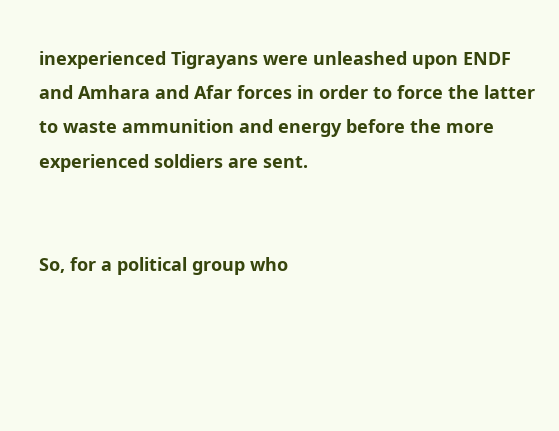inexperienced Tigrayans were unleashed upon ENDF and Amhara and Afar forces in order to force the latter to waste ammunition and energy before the more experienced soldiers are sent.


So, for a political group who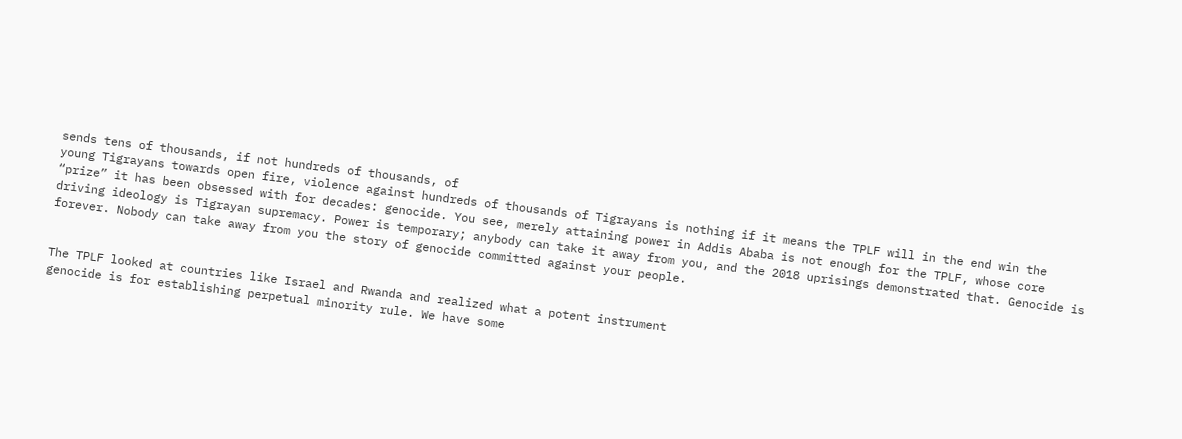sends tens of thousands, if not hundreds of thousands, of
young Tigrayans towards open fire, violence against hundreds of thousands of Tigrayans is nothing if it means the TPLF will in the end win the “prize” it has been obsessed with for decades: genocide. You see, merely attaining power in Addis Ababa is not enough for the TPLF, whose core driving ideology is Tigrayan supremacy. Power is temporary; anybody can take it away from you, and the 2018 uprisings demonstrated that. Genocide is forever. Nobody can take away from you the story of genocide committed against your people.


The TPLF looked at countries like Israel and Rwanda and realized what a potent instrument
genocide is for establishing perpetual minority rule. We have some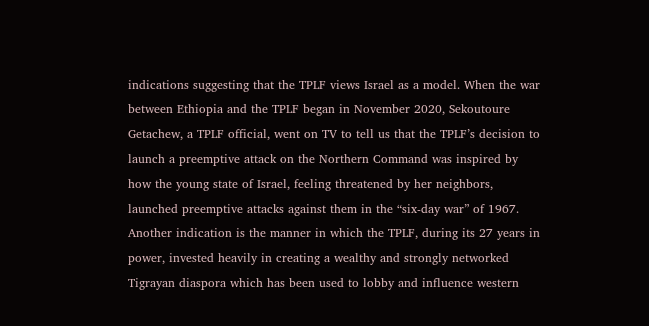indications suggesting that the TPLF views Israel as a model. When the war between Ethiopia and the TPLF began in November 2020, Sekoutoure Getachew, a TPLF official, went on TV to tell us that the TPLF’s decision to launch a preemptive attack on the Northern Command was inspired by how the young state of Israel, feeling threatened by her neighbors, launched preemptive attacks against them in the “six-day war” of 1967. Another indication is the manner in which the TPLF, during its 27 years in power, invested heavily in creating a wealthy and strongly networked Tigrayan diaspora which has been used to lobby and influence western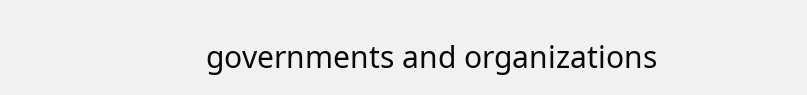governments and organizations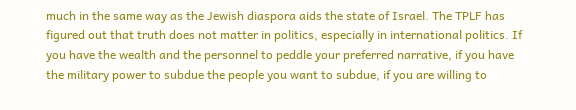much in the same way as the Jewish diaspora aids the state of Israel. The TPLF has figured out that truth does not matter in politics, especially in international politics. If you have the wealth and the personnel to peddle your preferred narrative, if you have the military power to subdue the people you want to subdue, if you are willing to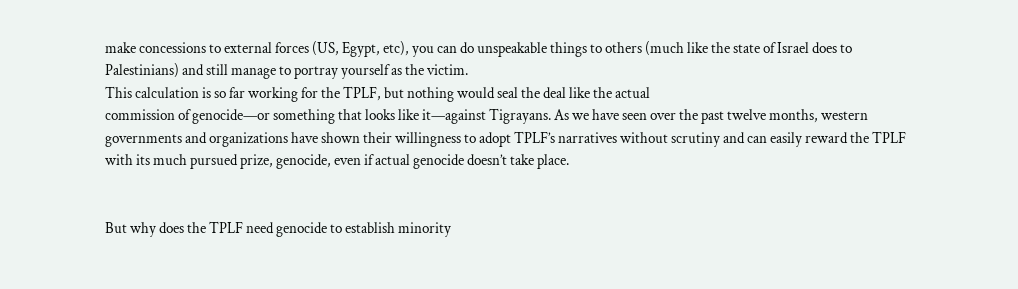make concessions to external forces (US, Egypt, etc), you can do unspeakable things to others (much like the state of Israel does to Palestinians) and still manage to portray yourself as the victim.
This calculation is so far working for the TPLF, but nothing would seal the deal like the actual
commission of genocide—or something that looks like it—against Tigrayans. As we have seen over the past twelve months, western governments and organizations have shown their willingness to adopt TPLF’s narratives without scrutiny and can easily reward the TPLF with its much pursued prize, genocide, even if actual genocide doesn’t take place.


But why does the TPLF need genocide to establish minority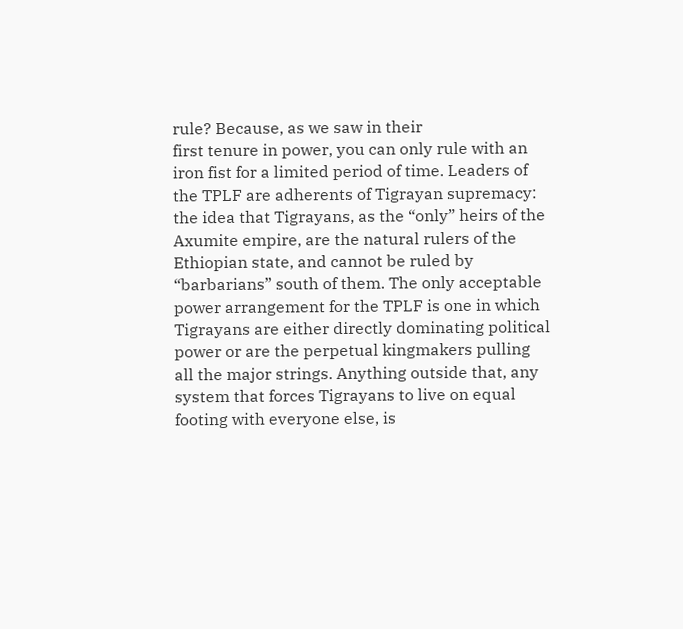rule? Because, as we saw in their
first tenure in power, you can only rule with an iron fist for a limited period of time. Leaders of the TPLF are adherents of Tigrayan supremacy: the idea that Tigrayans, as the “only” heirs of the Axumite empire, are the natural rulers of the Ethiopian state, and cannot be ruled by “barbarians” south of them. The only acceptable power arrangement for the TPLF is one in which Tigrayans are either directly dominating political power or are the perpetual kingmakers pulling all the major strings. Anything outside that, any system that forces Tigrayans to live on equal footing with everyone else, is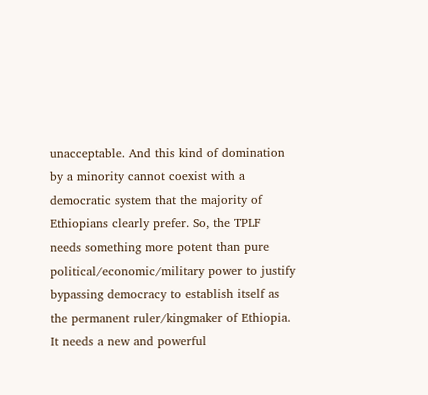unacceptable. And this kind of domination by a minority cannot coexist with a democratic system that the majority of Ethiopians clearly prefer. So, the TPLF needs something more potent than pure political/economic/military power to justify bypassing democracy to establish itself as the permanent ruler/kingmaker of Ethiopia. It needs a new and powerful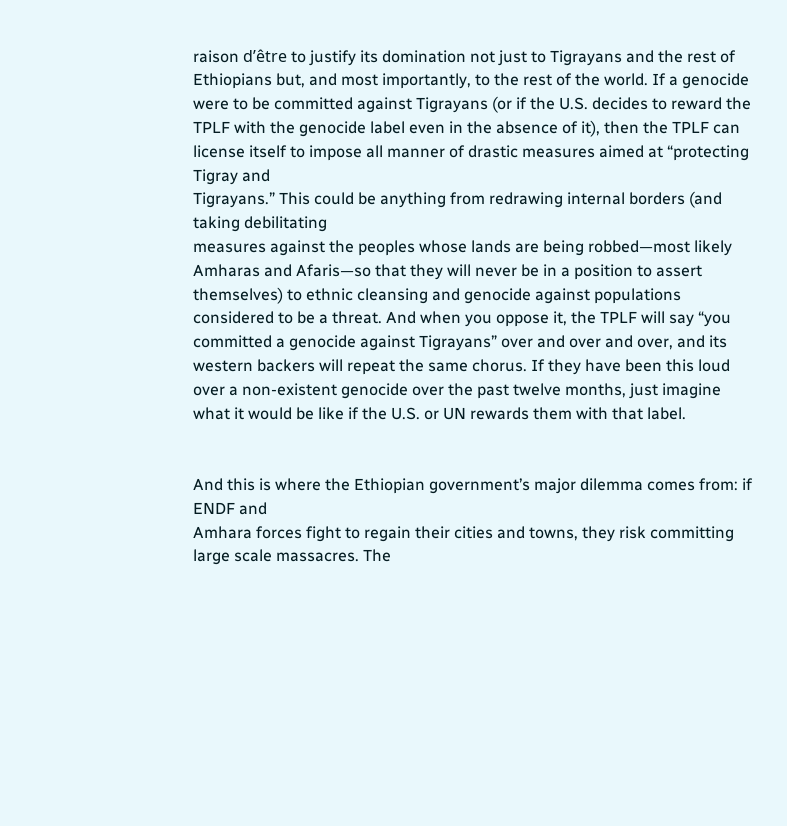raison d’être to justify its domination not just to Tigrayans and the rest of Ethiopians but, and most importantly, to the rest of the world. If a genocide were to be committed against Tigrayans (or if the U.S. decides to reward the TPLF with the genocide label even in the absence of it), then the TPLF can license itself to impose all manner of drastic measures aimed at “protecting Tigray and
Tigrayans.” This could be anything from redrawing internal borders (and taking debilitating
measures against the peoples whose lands are being robbed—most likely Amharas and Afaris—so that they will never be in a position to assert themselves) to ethnic cleansing and genocide against populations considered to be a threat. And when you oppose it, the TPLF will say “you committed a genocide against Tigrayans” over and over and over, and its western backers will repeat the same chorus. If they have been this loud over a non-existent genocide over the past twelve months, just imagine what it would be like if the U.S. or UN rewards them with that label.


And this is where the Ethiopian government’s major dilemma comes from: if ENDF and
Amhara forces fight to regain their cities and towns, they risk committing large scale massacres. The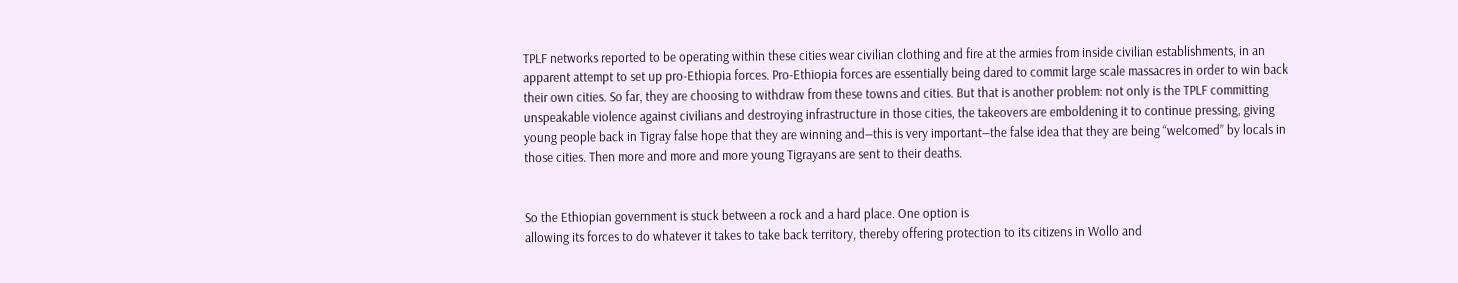TPLF networks reported to be operating within these cities wear civilian clothing and fire at the armies from inside civilian establishments, in an apparent attempt to set up pro-Ethiopia forces. Pro-Ethiopia forces are essentially being dared to commit large scale massacres in order to win back their own cities. So far, they are choosing to withdraw from these towns and cities. But that is another problem: not only is the TPLF committing unspeakable violence against civilians and destroying infrastructure in those cities, the takeovers are emboldening it to continue pressing, giving young people back in Tigray false hope that they are winning and—this is very important—the false idea that they are being “welcomed” by locals in those cities. Then more and more and more young Tigrayans are sent to their deaths.


So the Ethiopian government is stuck between a rock and a hard place. One option is
allowing its forces to do whatever it takes to take back territory, thereby offering protection to its citizens in Wollo and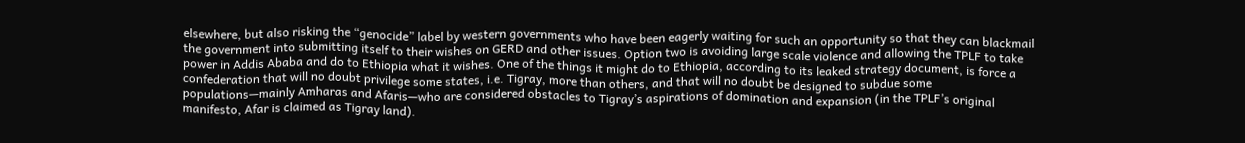elsewhere, but also risking the “genocide” label by western governments who have been eagerly waiting for such an opportunity so that they can blackmail the government into submitting itself to their wishes on GERD and other issues. Option two is avoiding large scale violence and allowing the TPLF to take power in Addis Ababa and do to Ethiopia what it wishes. One of the things it might do to Ethiopia, according to its leaked strategy document, is force a confederation that will no doubt privilege some states, i.e. Tigray, more than others, and that will no doubt be designed to subdue some populations—mainly Amharas and Afaris—who are considered obstacles to Tigray’s aspirations of domination and expansion (in the TPLF’s original manifesto, Afar is claimed as Tigray land).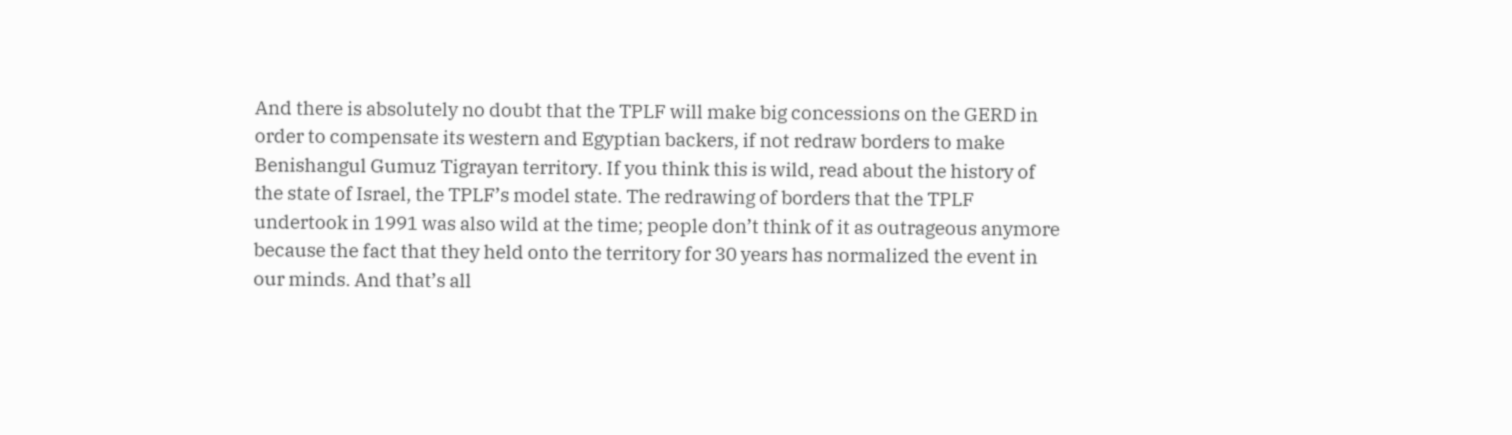And there is absolutely no doubt that the TPLF will make big concessions on the GERD in
order to compensate its western and Egyptian backers, if not redraw borders to make Benishangul Gumuz Tigrayan territory. If you think this is wild, read about the history of the state of Israel, the TPLF’s model state. The redrawing of borders that the TPLF undertook in 1991 was also wild at the time; people don’t think of it as outrageous anymore because the fact that they held onto the territory for 30 years has normalized the event in our minds. And that’s all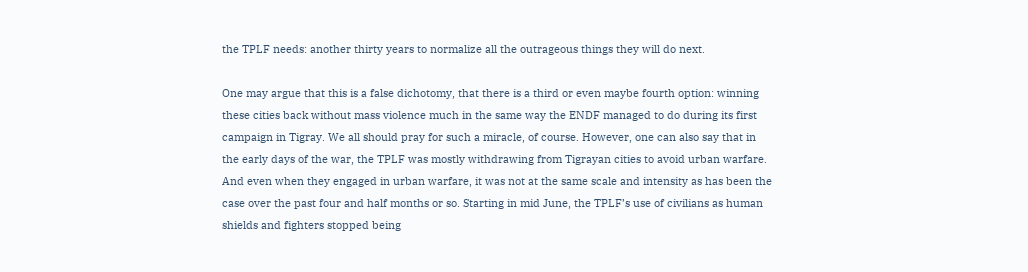the TPLF needs: another thirty years to normalize all the outrageous things they will do next.

One may argue that this is a false dichotomy, that there is a third or even maybe fourth option: winning these cities back without mass violence much in the same way the ENDF managed to do during its first campaign in Tigray. We all should pray for such a miracle, of course. However, one can also say that in the early days of the war, the TPLF was mostly withdrawing from Tigrayan cities to avoid urban warfare. And even when they engaged in urban warfare, it was not at the same scale and intensity as has been the case over the past four and half months or so. Starting in mid June, the TPLF’s use of civilians as human shields and fighters stopped being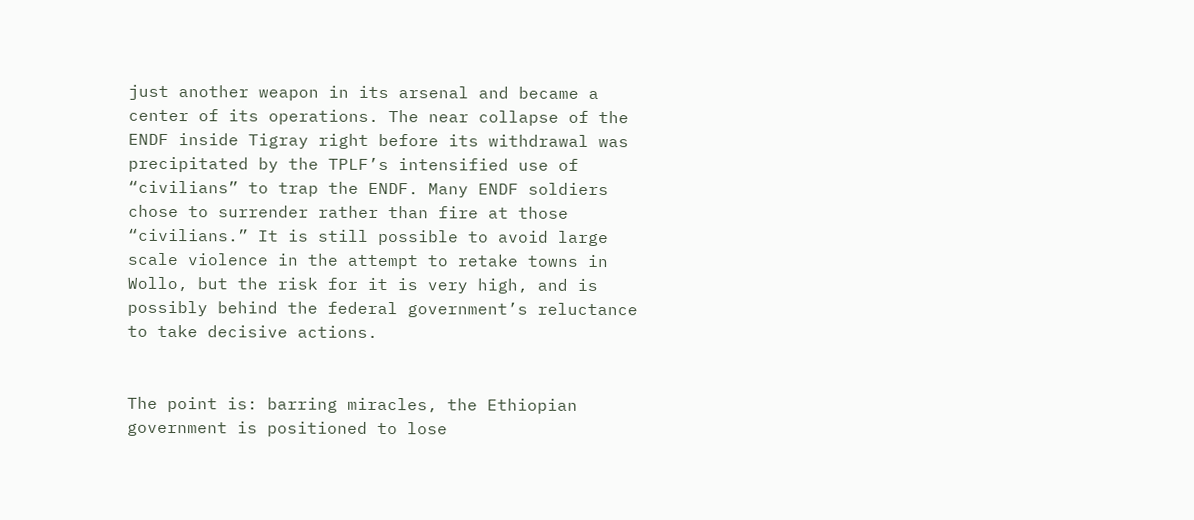just another weapon in its arsenal and became a center of its operations. The near collapse of the ENDF inside Tigray right before its withdrawal was precipitated by the TPLF’s intensified use of “civilians” to trap the ENDF. Many ENDF soldiers chose to surrender rather than fire at those “civilians.” It is still possible to avoid large scale violence in the attempt to retake towns in Wollo, but the risk for it is very high, and is possibly behind the federal government’s reluctance to take decisive actions.


The point is: barring miracles, the Ethiopian government is positioned to lose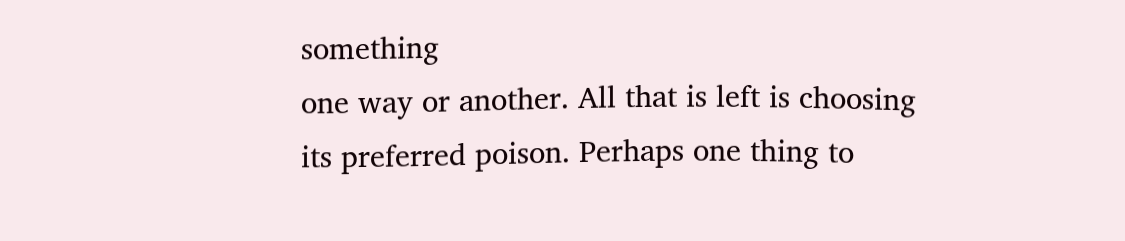something
one way or another. All that is left is choosing its preferred poison. Perhaps one thing to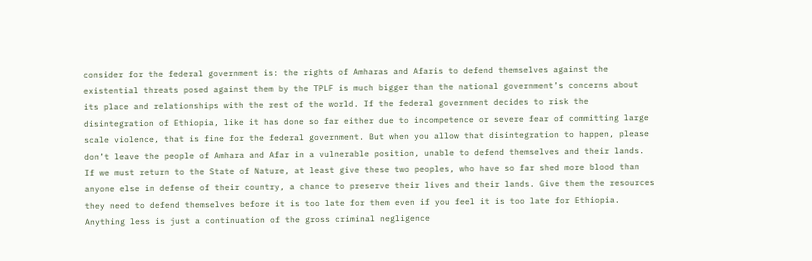consider for the federal government is: the rights of Amharas and Afaris to defend themselves against the existential threats posed against them by the TPLF is much bigger than the national government’s concerns about its place and relationships with the rest of the world. If the federal government decides to risk the disintegration of Ethiopia, like it has done so far either due to incompetence or severe fear of committing large scale violence, that is fine for the federal government. But when you allow that disintegration to happen, please don’t leave the people of Amhara and Afar in a vulnerable position, unable to defend themselves and their lands. If we must return to the State of Nature, at least give these two peoples, who have so far shed more blood than anyone else in defense of their country, a chance to preserve their lives and their lands. Give them the resources they need to defend themselves before it is too late for them even if you feel it is too late for Ethiopia. Anything less is just a continuation of the gross criminal negligence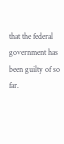that the federal government has been guilty of so far.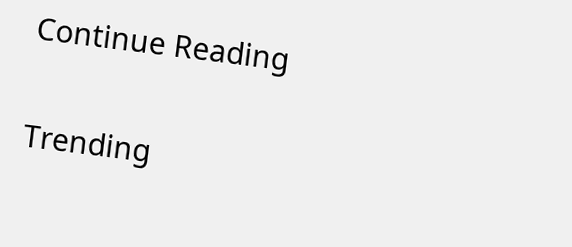Continue Reading

Trending